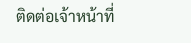ติดต่อเจ้าหน้าที่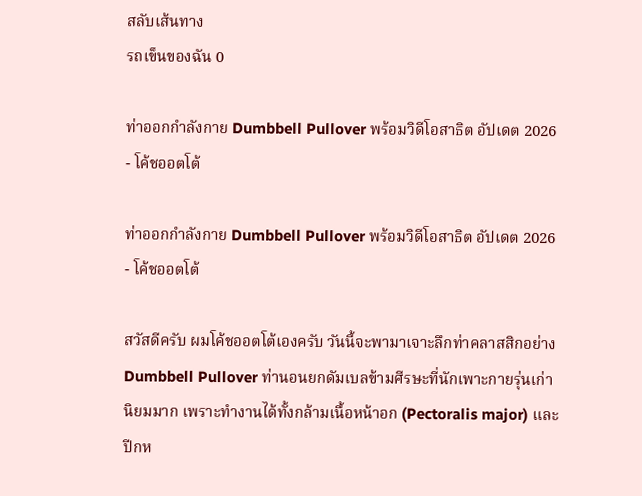สลับเส้นทาง
รถเข็นของฉัน 0

ท่าออกกำลังกาย Dumbbell Pullover พร้อมวิดีโอสาธิต อัปเดต 2026 - โค้ชออตโต้

ท่าออกกำลังกาย Dumbbell Pullover พร้อมวิดีโอสาธิต อัปเดต 2026 - โค้ชออตโต้

สวัสดีครับ ผมโค้ชออตโต้เองครับ วันนี้จะพามาเจาะลึกท่าคลาสสิกอย่าง Dumbbell Pullover ท่านอนยกดัมเบลข้ามศีรษะที่นักเพาะกายรุ่นเก่านิยมมาก เพราะทำงานได้ทั้งกล้ามเนื้อหน้าอก (Pectoralis major) และ ปีกห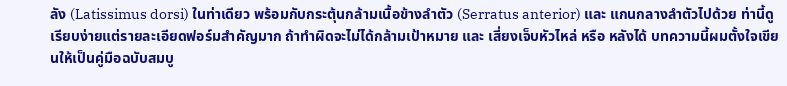ลัง (Latissimus dorsi) ในท่าเดียว พร้อมกับกระตุ้นกล้ามเนื้อข้างลำตัว (Serratus anterior) และ แกนกลางลำตัวไปด้วย ท่านี้ดูเรียบง่ายแต่รายละเอียดฟอร์มสำคัญมาก ถ้าทำผิดจะไม่ได้กล้ามเป้าหมาย และ เสี่ยงเจ็บหัวไหล่ หรือ หลังได้ บทความนี้ผมตั้งใจเขียนให้เป็นคู่มือฉบับสมบู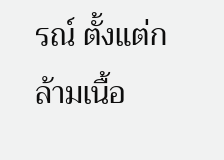รณ์ ตั้งแต่กล้ามเนื้อ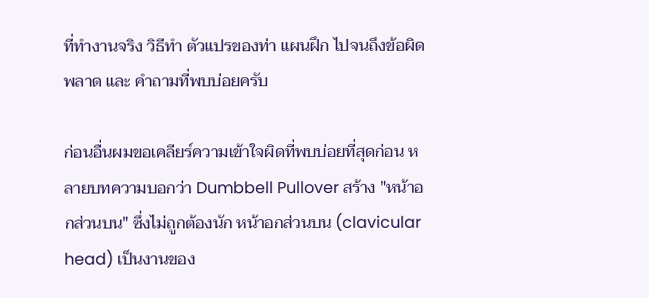ที่ทำงานจริง วิธีทำ ตัวแปรของท่า แผนฝึก ไปจนถึงข้อผิดพลาด และ คำถามที่พบบ่อยครับ

ก่อนอื่นผมขอเคลียร์ความเข้าใจผิดที่พบบ่อยที่สุดก่อน หลายบทความบอกว่า Dumbbell Pullover สร้าง "หน้าอกส่วนบน" ซึ่งไม่ถูกต้องนัก หน้าอกส่วนบน (clavicular head) เป็นงานของ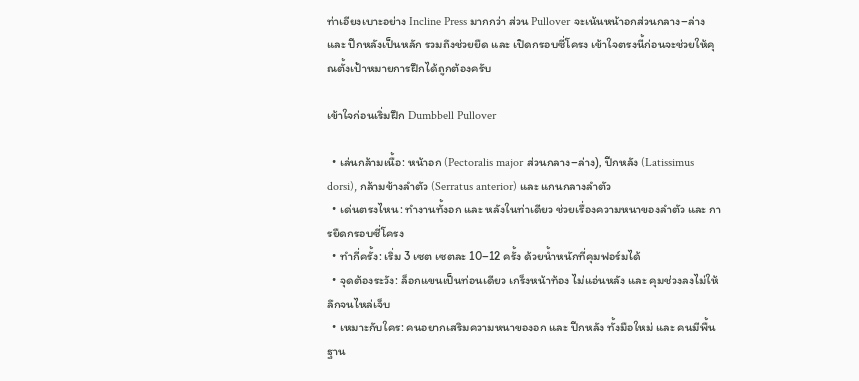ท่าเอียงเบาะอย่าง Incline Press มากกว่า ส่วน Pullover จะเน้นหน้าอกส่วนกลาง–ล่าง และ ปีกหลังเป็นหลัก รวมถึงช่วยยืด และ เปิดกรอบซี่โครง เข้าใจตรงนี้ก่อนจะช่วยให้คุณตั้งเป้าหมายการฝึกได้ถูกต้องครับ

เข้าใจก่อนเริ่มฝึก Dumbbell Pullover

  • เล่นกล้ามเนื้อ: หน้าอก (Pectoralis major ส่วนกลาง–ล่าง), ปีกหลัง (Latissimus dorsi), กล้ามข้างลำตัว (Serratus anterior) และ แกนกลางลำตัว
  • เด่นตรงไหน: ทำงานทั้งอก และ หลังในท่าเดียว ช่วยเรื่องความหนาของลำตัว และ การยืดกรอบซี่โครง
  • ทำกี่ครั้ง: เริ่ม 3 เซต เซตละ 10–12 ครั้ง ด้วยน้ำหนักที่คุมฟอร์มได้
  • จุดต้องระวัง: ล็อกแขนเป็นท่อนเดียว เกร็งหน้าท้อง ไม่แอ่นหลัง และ คุมช่วงลงไม่ให้ลึกจนไหล่เจ็บ
  • เหมาะกับใคร: คนอยากเสริมความหนาของอก และ ปีกหลัง ทั้งมือใหม่ และ คนมีพื้นฐาน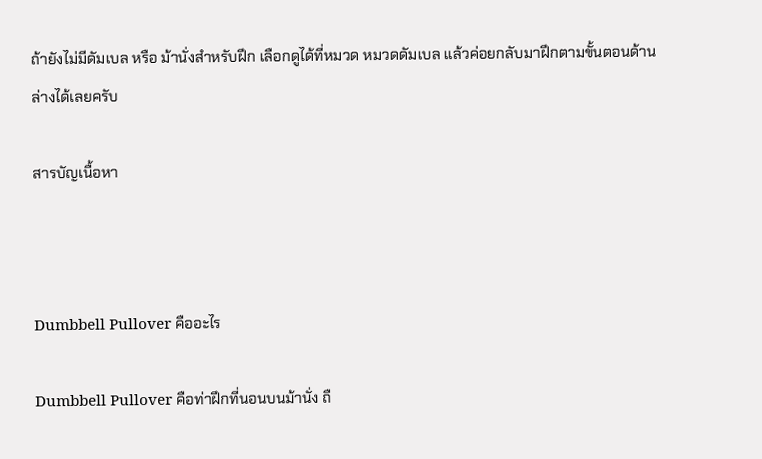ถ้ายังไม่มีดัมเบล หรือ ม้านั่งสำหรับฝึก เลือกดูได้ที่หมวด หมวดดัมเบล แล้วค่อยกลับมาฝึกตามขั้นตอนด้านล่างได้เลยครับ

สารบัญเนื้อหา



Dumbbell Pullover คืออะไร

Dumbbell Pullover คือท่าฝึกที่นอนบนม้านั่ง ถื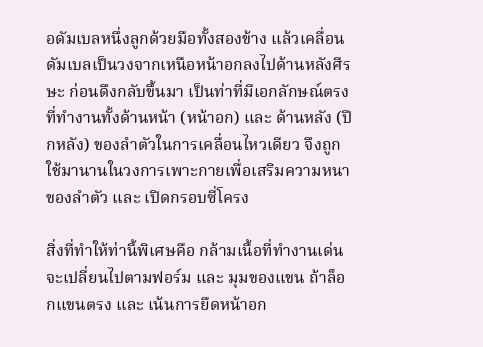อดัมเบลหนึ่งลูกด้วยมือทั้งสองข้าง แล้วเคลื่อนดัมเบลเป็นวงจากเหนือหน้าอกลงไปด้านหลังศีรษะ ก่อนดึงกลับขึ้นมา เป็นท่าที่มีเอกลักษณ์ตรงที่ทำงานทั้งด้านหน้า (หน้าอก) และ ด้านหลัง (ปีกหลัง) ของลำตัวในการเคลื่อนไหวเดียว จึงถูกใช้มานานในวงการเพาะกายเพื่อเสริมความหนาของลำตัว และ เปิดกรอบซี่โครง

สิ่งที่ทำให้ท่านี้พิเศษคือ กล้ามเนื้อที่ทำงานเด่นจะเปลี่ยนไปตามฟอร์ม และ มุมของแขน ถ้าล็อกแขนตรง และ เน้นการยืดหน้าอก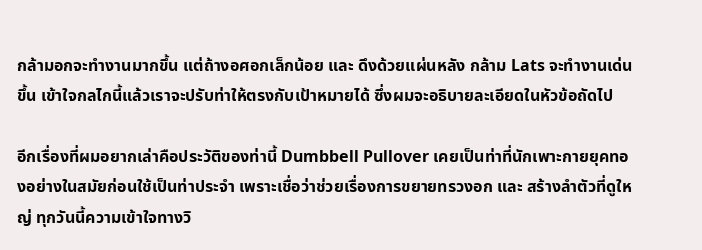กล้ามอกจะทำงานมากขึ้น แต่ถ้างอศอกเล็กน้อย และ ดึงด้วยแผ่นหลัง กล้าม Lats จะทำงานเด่นขึ้น เข้าใจกลไกนี้แล้วเราจะปรับท่าให้ตรงกับเป้าหมายได้ ซึ่งผมจะอธิบายละเอียดในหัวข้อถัดไป

อีกเรื่องที่ผมอยากเล่าคือประวัติของท่านี้ Dumbbell Pullover เคยเป็นท่าที่นักเพาะกายยุคทองอย่างในสมัยก่อนใช้เป็นท่าประจำ เพราะเชื่อว่าช่วยเรื่องการขยายทรวงอก และ สร้างลำตัวที่ดูใหญ่ ทุกวันนี้ความเข้าใจทางวิ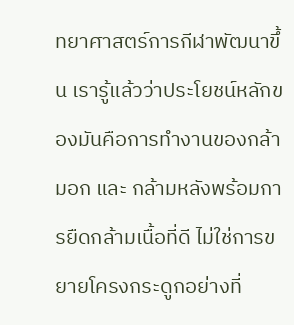ทยาศาสตร์การกีฬาพัฒนาขึ้น เรารู้แล้วว่าประโยชน์หลักของมันคือการทำงานของกล้ามอก และ กล้ามหลังพร้อมการยืดกล้ามเนื้อที่ดี ไม่ใช่การขยายโครงกระดูกอย่างที่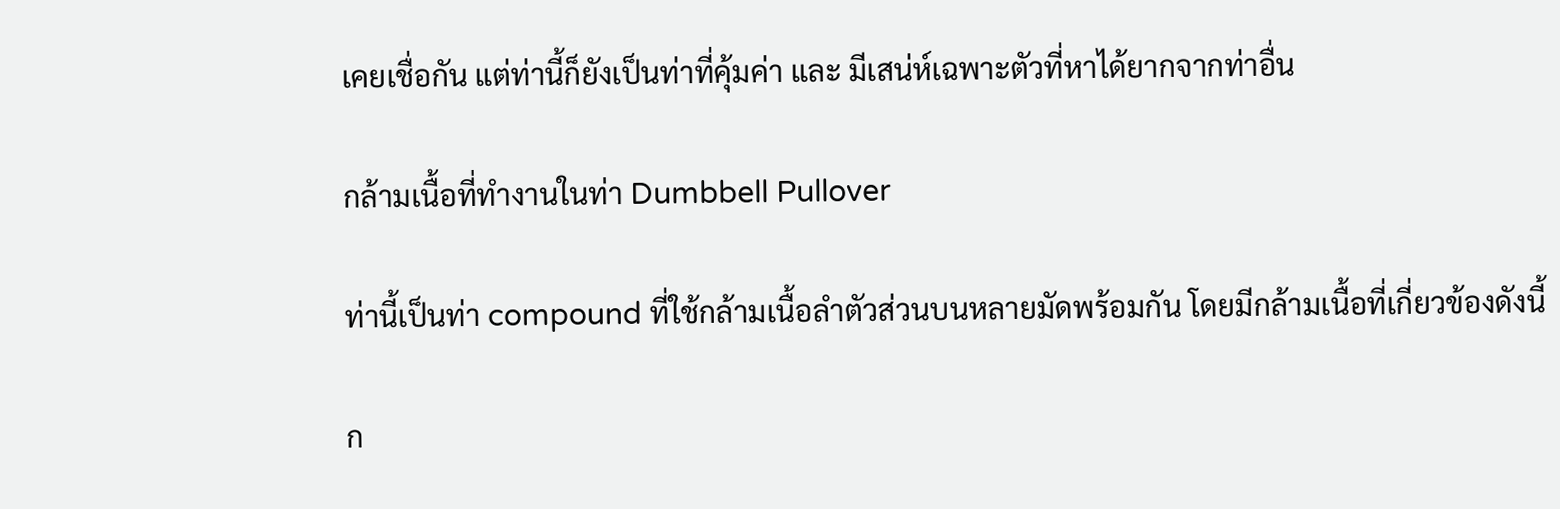เคยเชื่อกัน แต่ท่านี้ก็ยังเป็นท่าที่คุ้มค่า และ มีเสน่ห์เฉพาะตัวที่หาได้ยากจากท่าอื่น

กล้ามเนื้อที่ทำงานในท่า Dumbbell Pullover

ท่านี้เป็นท่า compound ที่ใช้กล้ามเนื้อลำตัวส่วนบนหลายมัดพร้อมกัน โดยมีกล้ามเนื้อที่เกี่ยวข้องดังนี้

ก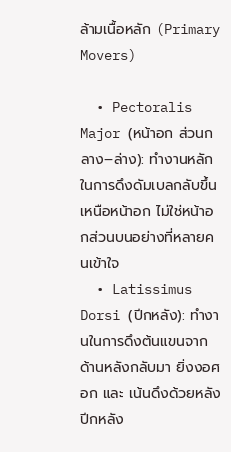ล้ามเนื้อหลัก (Primary Movers)

  • Pectoralis Major (หน้าอก ส่วนกลาง–ล่าง): ทำงานหลักในการดึงดัมเบลกลับขึ้นเหนือหน้าอก ไม่ใช่หน้าอกส่วนบนอย่างที่หลายคนเข้าใจ
  • Latissimus Dorsi (ปีกหลัง): ทำงานในการดึงต้นแขนจากด้านหลังกลับมา ยิ่งงอศอก และ เน้นดึงด้วยหลัง ปีกหลัง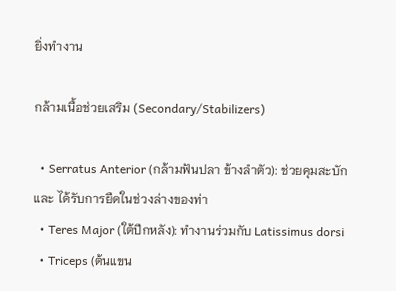ยิ่งทำงาน

กล้ามเนื้อช่วยเสริม (Secondary/Stabilizers)

  • Serratus Anterior (กล้ามฟันปลา ข้างลำตัว): ช่วยคุมสะบัก และ ได้รับการยืดในช่วงล่างของท่า
  • Teres Major (ใต้ปีกหลัง): ทำงานร่วมกับ Latissimus dorsi
  • Triceps (ต้นแขน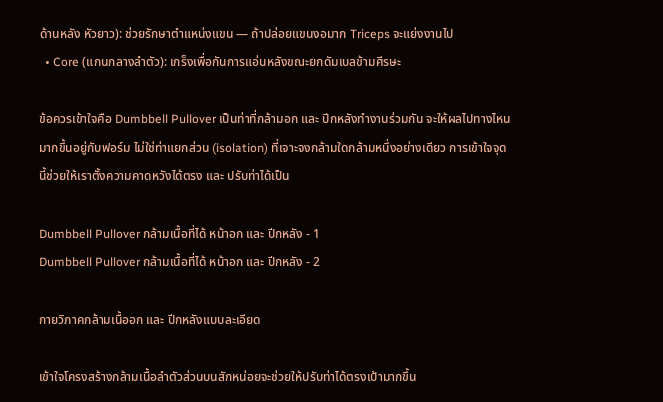ด้านหลัง หัวยาว): ช่วยรักษาตำแหน่งแขน — ถ้าปล่อยแขนงอมาก Triceps จะแย่งงานไป
  • Core (แกนกลางลำตัว): เกร็งเพื่อกันการแอ่นหลังขณะยกดัมเบลข้ามศีรษะ

ข้อควรเข้าใจคือ Dumbbell Pullover เป็นท่าที่กล้ามอก และ ปีกหลังทำงานร่วมกัน จะให้ผลไปทางไหนมากขึ้นอยู่กับฟอร์ม ไม่ใช่ท่าแยกส่วน (isolation) ที่เจาะจงกล้ามใดกล้ามหนึ่งอย่างเดียว การเข้าใจจุดนี้ช่วยให้เราตั้งความคาดหวังได้ตรง และ ปรับท่าได้เป็น

Dumbbell Pullover กล้ามเนื้อที่ได้ หน้าอก และ ปีกหลัง - 1
Dumbbell Pullover กล้ามเนื้อที่ได้ หน้าอก และ ปีกหลัง - 2

กายวิภาคกล้ามเนื้ออก และ ปีกหลังแบบละเอียด

เข้าใจโครงสร้างกล้ามเนื้อลำตัวส่วนบนสักหน่อยจะช่วยให้ปรับท่าได้ตรงเป้ามากขึ้น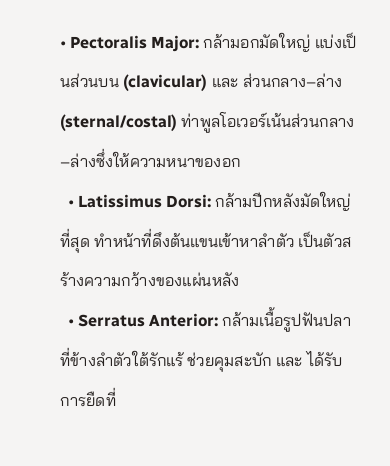• Pectoralis Major: กล้ามอกมัดใหญ่ แบ่งเป็นส่วนบน (clavicular) และ ส่วนกลาง–ล่าง (sternal/costal) ท่าพูลโอเวอร์เน้นส่วนกลาง–ล่างซึ่งให้ความหนาของอก
  • Latissimus Dorsi: กล้ามปีกหลังมัดใหญ่ที่สุด ทำหน้าที่ดึงต้นแขนเข้าหาลำตัว เป็นตัวสร้างความกว้างของแผ่นหลัง
  • Serratus Anterior: กล้ามเนื้อรูปฟันปลาที่ข้างลำตัวใต้รักแร้ ช่วยคุมสะบัก และ ได้รับการยืดที่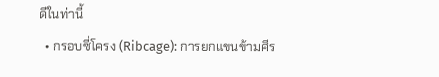ดีในท่านี้
  • กรอบซี่โครง (Ribcage): การยกแขนข้ามศีร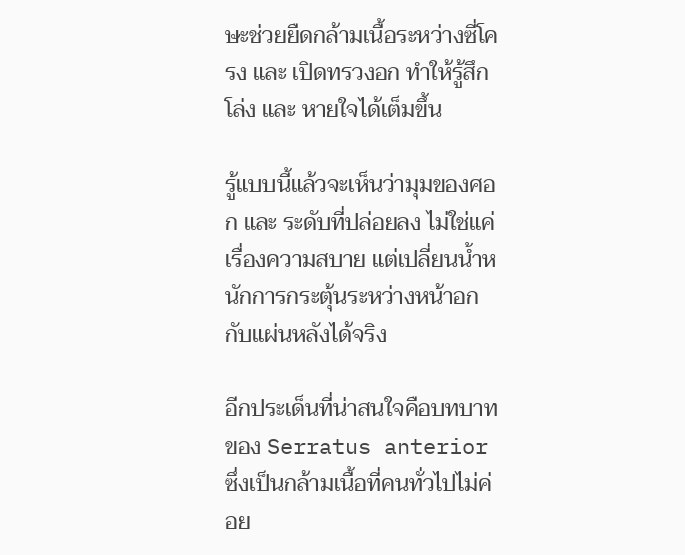ษะช่วยยืดกล้ามเนื้อระหว่างซี่โครง และ เปิดทรวงอก ทำให้รู้สึกโล่ง และ หายใจได้เต็มขึ้น

รู้แบบนี้แล้วจะเห็นว่ามุมของศอก และ ระดับที่ปล่อยลง ไม่ใช่แค่เรื่องความสบาย แต่เปลี่ยนน้ำหนักการกระตุ้นระหว่างหน้าอกกับแผ่นหลังได้จริง

อีกประเด็นที่น่าสนใจคือบทบาทของ Serratus anterior ซึ่งเป็นกล้ามเนื้อที่คนทั่วไปไม่ค่อย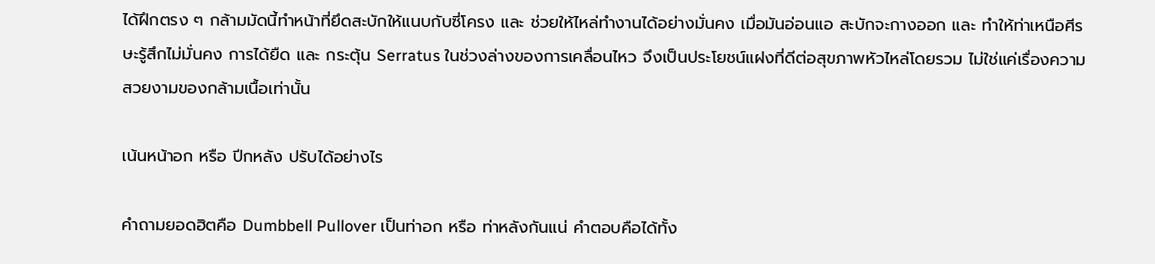ได้ฝึกตรง ๆ กล้ามมัดนี้ทำหน้าที่ยึดสะบักให้แนบกับซี่โครง และ ช่วยให้ไหล่ทำงานได้อย่างมั่นคง เมื่อมันอ่อนแอ สะบักจะกางออก และ ทำให้ท่าเหนือศีรษะรู้สึกไม่มั่นคง การได้ยืด และ กระตุ้น Serratus ในช่วงล่างของการเคลื่อนไหว จึงเป็นประโยชน์แฝงที่ดีต่อสุขภาพหัวไหล่โดยรวม ไม่ใช่แค่เรื่องความสวยงามของกล้ามเนื้อเท่านั้น

เน้นหน้าอก หรือ ปีกหลัง ปรับได้อย่างไร

คำถามยอดฮิตคือ Dumbbell Pullover เป็นท่าอก หรือ ท่าหลังกันแน่ คำตอบคือได้ทั้ง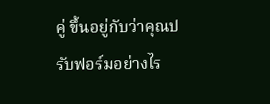คู่ ขึ้นอยู่กับว่าคุณปรับฟอร์มอย่างไร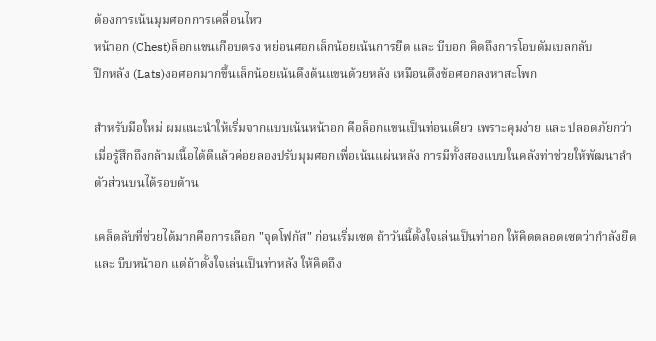ต้องการเน้นมุมศอกการเคลื่อนไหว
หน้าอก (Chest)ล็อกแขนเกือบตรง หย่อนศอกเล็กน้อยเน้นการยืด และ บีบอก คิดถึงการโอบดัมเบลกลับ
ปีกหลัง (Lats)งอศอกมากขึ้นเล็กน้อยเน้นดึงต้นแขนด้วยหลัง เหมือนดึงข้อศอกลงหาสะโพก

สำหรับมือใหม่ ผมแนะนำให้เริ่มจากแบบเน้นหน้าอก คือล็อกแขนเป็นท่อนเดียว เพราะคุมง่าย และ ปลอดภัยกว่า เมื่อรู้สึกถึงกล้ามเนื้อได้ดีแล้วค่อยลองปรับมุมศอกเพื่อเน้นแผ่นหลัง การมีทั้งสองแบบในคลังท่าช่วยให้พัฒนาลำตัวส่วนบนได้รอบด้าน

เคล็ดลับที่ช่วยได้มากคือการเลือก "จุดโฟกัส" ก่อนเริ่มเซต ถ้าวันนี้ตั้งใจเล่นเป็นท่าอก ให้คิดตลอดเซตว่ากำลังยืด และ บีบหน้าอก แต่ถ้าตั้งใจเล่นเป็นท่าหลัง ให้คิดถึง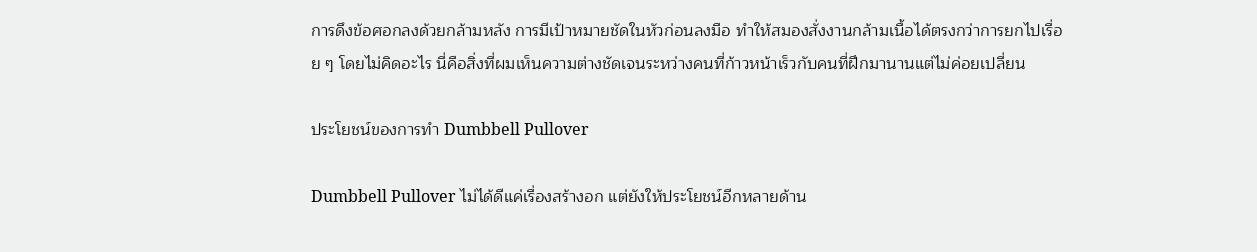การดึงข้อศอกลงด้วยกล้ามหลัง การมีเป้าหมายชัดในหัวก่อนลงมือ ทำให้สมองสั่งงานกล้ามเนื้อได้ตรงกว่าการยกไปเรื่อย ๆ โดยไม่คิดอะไร นี่คือสิ่งที่ผมเห็นความต่างชัดเจนระหว่างคนที่ก้าวหน้าเร็วกับคนที่ฝึกมานานแต่ไม่ค่อยเปลี่ยน

ประโยชน์ของการทำ Dumbbell Pullover

Dumbbell Pullover ไม่ได้ดีแค่เรื่องสร้างอก แต่ยังให้ประโยชน์อีกหลายด้าน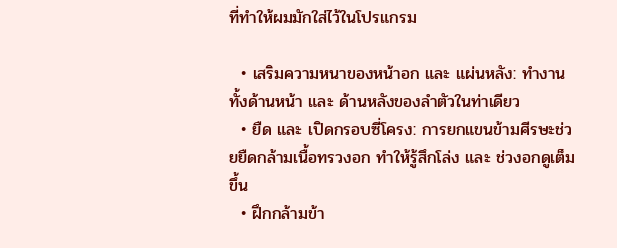ที่ทำให้ผมมักใส่ไว้ในโปรแกรม

  • เสริมความหนาของหน้าอก และ แผ่นหลัง: ทำงานทั้งด้านหน้า และ ด้านหลังของลำตัวในท่าเดียว
  • ยืด และ เปิดกรอบซี่โครง: การยกแขนข้ามศีรษะช่วยยืดกล้ามเนื้อทรวงอก ทำให้รู้สึกโล่ง และ ช่วงอกดูเต็มขึ้น
  • ฝึกกล้ามข้า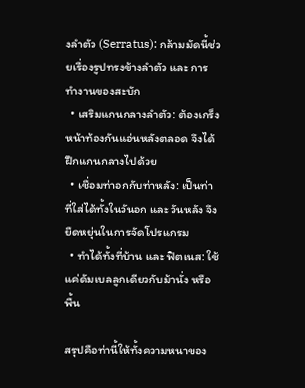งลำตัว (Serratus): กล้ามมัดนี้ช่วยเรื่องรูปทรงข้างลำตัว และ การทำงานของสะบัก
  • เสริมแกนกลางลำตัว: ต้องเกร็งหน้าท้องกันแอ่นหลังตลอด จึงได้ฝึกแกนกลางไปด้วย
  • เชื่อมท่าอกกับท่าหลัง: เป็นท่าที่ใส่ได้ทั้งในวันอก และ วันหลัง จึงยืดหยุ่นในการจัดโปรแกรม
  • ทำได้ทั้งที่บ้าน และ ฟิตเนส: ใช้แค่ดัมเบลลูกเดียวกับม้านั่ง หรือ พื้น

สรุปคือท่านี้ให้ทั้งความหนาของ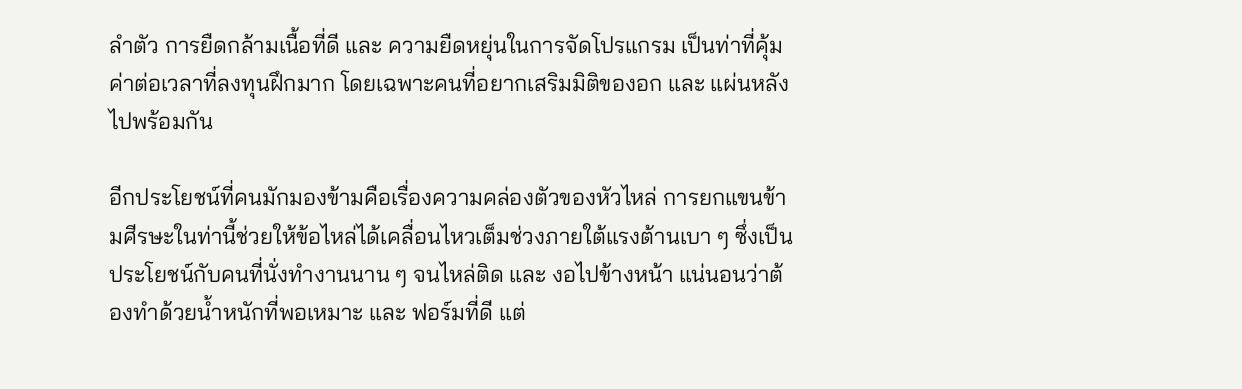ลำตัว การยืดกล้ามเนื้อที่ดี และ ความยืดหยุ่นในการจัดโปรแกรม เป็นท่าที่คุ้มค่าต่อเวลาที่ลงทุนฝึกมาก โดยเฉพาะคนที่อยากเสริมมิติของอก และ แผ่นหลังไปพร้อมกัน

อีกประโยชน์ที่คนมักมองข้ามคือเรื่องความคล่องตัวของหัวไหล่ การยกแขนข้ามศีรษะในท่านี้ช่วยให้ข้อไหล่ได้เคลื่อนไหวเต็มช่วงภายใต้แรงต้านเบา ๆ ซึ่งเป็นประโยชน์กับคนที่นั่งทำงานนาน ๆ จนไหล่ติด และ งอไปข้างหน้า แน่นอนว่าต้องทำด้วยน้ำหนักที่พอเหมาะ และ ฟอร์มที่ดี แต่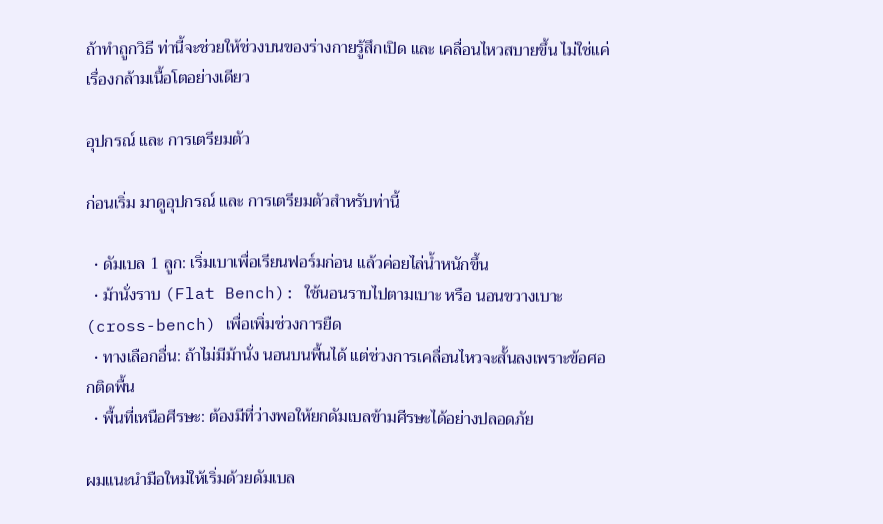ถ้าทำถูกวิธี ท่านี้จะช่วยให้ช่วงบนของร่างกายรู้สึกเปิด และ เคลื่อนไหวสบายขึ้น ไม่ใช่แค่เรื่องกล้ามเนื้อโตอย่างเดียว

อุปกรณ์ และ การเตรียมตัว

ก่อนเริ่ม มาดูอุปกรณ์ และ การเตรียมตัวสำหรับท่านี้

  • ดัมเบล 1 ลูก: เริ่มเบาเพื่อเรียนฟอร์มก่อน แล้วค่อยไล่น้ำหนักขึ้น
  • ม้านั่งราบ (Flat Bench): ใช้นอนราบไปตามเบาะ หรือ นอนขวางเบาะ (cross-bench) เพื่อเพิ่มช่วงการยืด
  • ทางเลือกอื่น: ถ้าไม่มีม้านั่ง นอนบนพื้นได้ แต่ช่วงการเคลื่อนไหวจะสั้นลงเพราะข้อศอกติดพื้น
  • พื้นที่เหนือศีรษะ: ต้องมีที่ว่างพอให้ยกดัมเบลข้ามศีรษะได้อย่างปลอดภัย

ผมแนะนำมือใหม่ให้เริ่มด้วยดัมเบล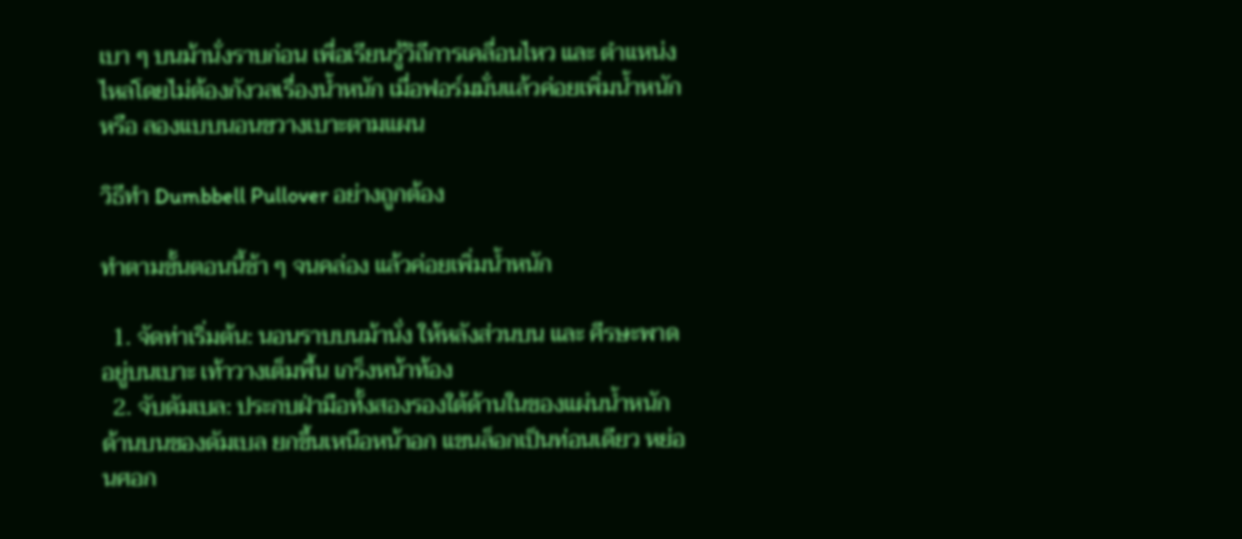เบา ๆ บนม้านั่งราบก่อน เพื่อเรียนรู้วิถีการเคลื่อนไหว และ ตำแหน่งไหล่โดยไม่ต้องกังวลเรื่องน้ำหนัก เมื่อฟอร์มมั่นแล้วค่อยเพิ่มน้ำหนัก หรือ ลองแบบนอนขวางเบาะตามแผน

วิธีทำ Dumbbell Pullover อย่างถูกต้อง

ทำตามขั้นตอนนี้ช้า ๆ จนคล่อง แล้วค่อยเพิ่มน้ำหนัก

  1. จัดท่าเริ่มต้น: นอนราบบนม้านั่ง ให้หลังส่วนบน และ ศีรษะพาดอยู่บนเบาะ เท้าวางเต็มพื้น เกร็งหน้าท้อง
  2. จับดัมเบล: ประกบฝ่ามือทั้งสองรองใต้ด้านในของแผ่นน้ำหนักด้านบนของดัมเบล ยกขึ้นเหนือหน้าอก แขนล็อกเป็นท่อนเดียว หย่อนศอก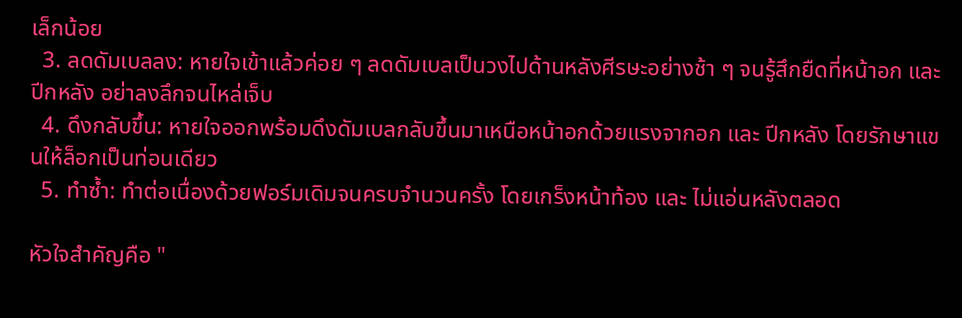เล็กน้อย
  3. ลดดัมเบลลง: หายใจเข้าแล้วค่อย ๆ ลดดัมเบลเป็นวงไปด้านหลังศีรษะอย่างช้า ๆ จนรู้สึกยืดที่หน้าอก และ ปีกหลัง อย่าลงลึกจนไหล่เจ็บ
  4. ดึงกลับขึ้น: หายใจออกพร้อมดึงดัมเบลกลับขึ้นมาเหนือหน้าอกด้วยแรงจากอก และ ปีกหลัง โดยรักษาแขนให้ล็อกเป็นท่อนเดียว
  5. ทำซ้ำ: ทำต่อเนื่องด้วยฟอร์มเดิมจนครบจำนวนครั้ง โดยเกร็งหน้าท้อง และ ไม่แอ่นหลังตลอด

หัวใจสำคัญคือ "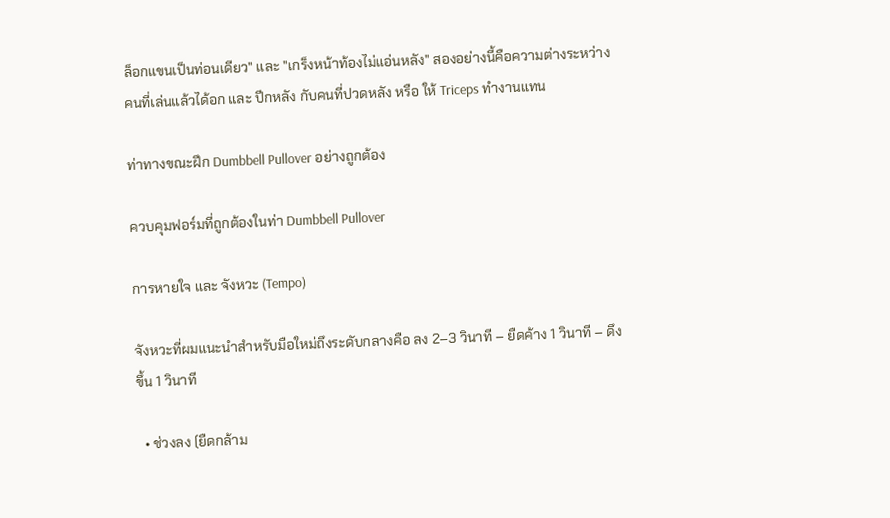ล็อกแขนเป็นท่อนเดียว" และ "เกร็งหน้าท้องไม่แอ่นหลัง" สองอย่างนี้คือความต่างระหว่างคนที่เล่นแล้วได้อก และ ปีกหลัง กับคนที่ปวดหลัง หรือ ให้ Triceps ทำงานแทน

ท่าทางขณะฝึก Dumbbell Pullover อย่างถูกต้อง

ควบคุมฟอร์มที่ถูกต้องในท่า Dumbbell Pullover

การหายใจ และ จังหวะ (Tempo)

จังหวะที่ผมแนะนำสำหรับมือใหม่ถึงระดับกลางคือ ลง 2–3 วินาที – ยืดค้าง 1 วินาที – ดึงขึ้น 1 วินาที

  • ช่วงลง (ยืดกล้าม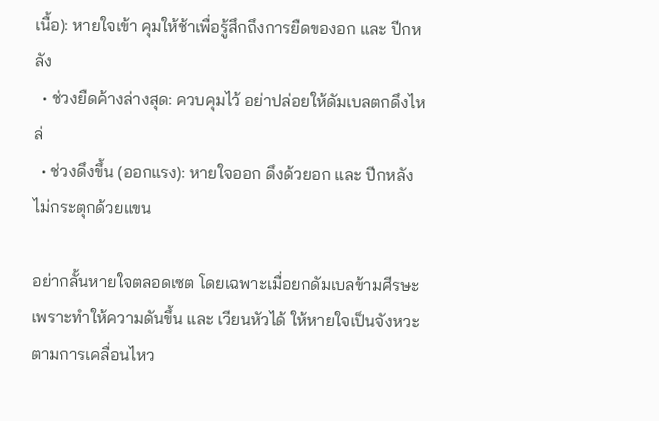เนื้อ): หายใจเข้า คุมให้ช้าเพื่อรู้สึกถึงการยืดของอก และ ปีกหลัง
  • ช่วงยืดค้างล่างสุด: ควบคุมไว้ อย่าปล่อยให้ดัมเบลตกดึงไหล่
  • ช่วงดึงขึ้น (ออกแรง): หายใจออก ดึงด้วยอก และ ปีกหลัง ไม่กระตุกด้วยแขน

อย่ากลั้นหายใจตลอดเซต โดยเฉพาะเมื่อยกดัมเบลข้ามศีรษะ เพราะทำให้ความดันขึ้น และ เวียนหัวได้ ให้หายใจเป็นจังหวะตามการเคลื่อนไหว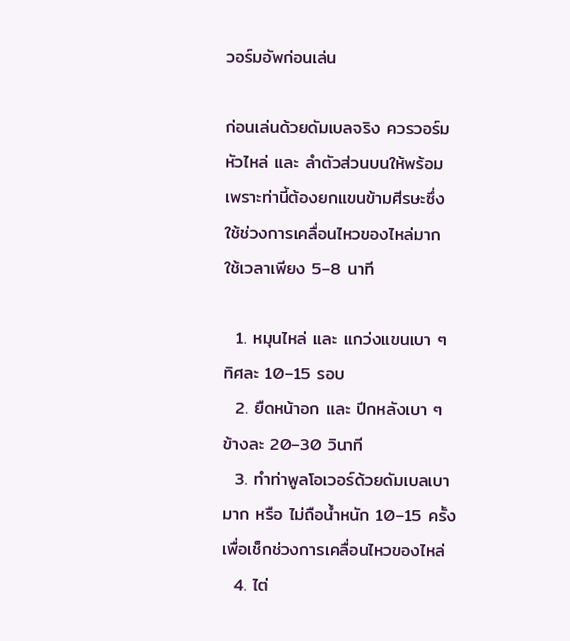วอร์มอัพก่อนเล่น

ก่อนเล่นด้วยดัมเบลจริง ควรวอร์มหัวไหล่ และ ลำตัวส่วนบนให้พร้อม เพราะท่านี้ต้องยกแขนข้ามศีรษะซึ่งใช้ช่วงการเคลื่อนไหวของไหล่มาก ใช้เวลาเพียง 5–8 นาที

  1. หมุนไหล่ และ แกว่งแขนเบา ๆ ทิศละ 10–15 รอบ
  2. ยืดหน้าอก และ ปีกหลังเบา ๆ ข้างละ 20–30 วินาที
  3. ทำท่าพูลโอเวอร์ด้วยดัมเบลเบามาก หรือ ไม่ถือน้ำหนัก 10–15 ครั้ง เพื่อเช็กช่วงการเคลื่อนไหวของไหล่
  4. ไต่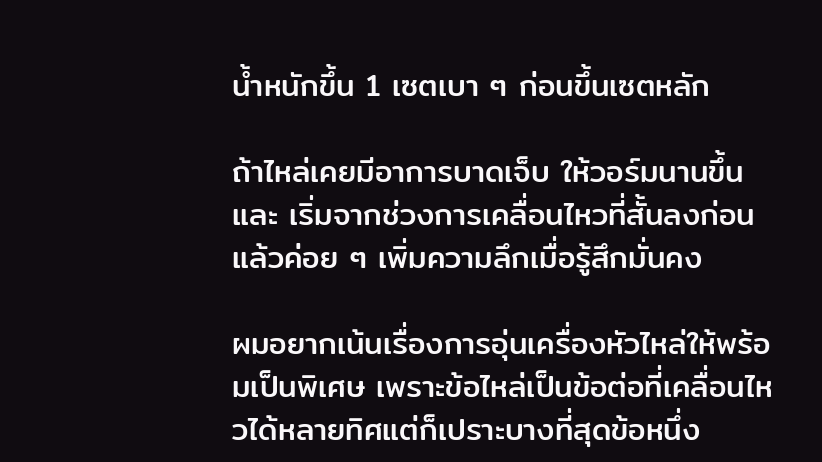น้ำหนักขึ้น 1 เซตเบา ๆ ก่อนขึ้นเซตหลัก

ถ้าไหล่เคยมีอาการบาดเจ็บ ให้วอร์มนานขึ้น และ เริ่มจากช่วงการเคลื่อนไหวที่สั้นลงก่อน แล้วค่อย ๆ เพิ่มความลึกเมื่อรู้สึกมั่นคง

ผมอยากเน้นเรื่องการอุ่นเครื่องหัวไหล่ให้พร้อมเป็นพิเศษ เพราะข้อไหล่เป็นข้อต่อที่เคลื่อนไหวได้หลายทิศแต่ก็เปราะบางที่สุดข้อหนึ่ง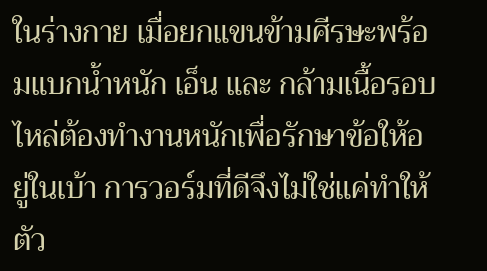ในร่างกาย เมื่อยกแขนข้ามศีรษะพร้อมแบกน้ำหนัก เอ็น และ กล้ามเนื้อรอบไหล่ต้องทำงานหนักเพื่อรักษาข้อให้อยู่ในเบ้า การวอร์มที่ดีจึงไม่ใช่แค่ทำให้ตัว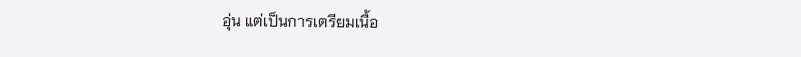อุ่น แต่เป็นการเตรียมเนื้อ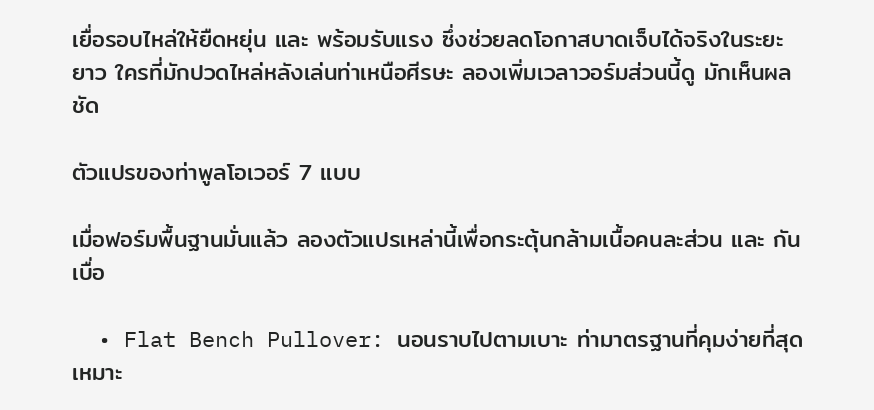เยื่อรอบไหล่ให้ยืดหยุ่น และ พร้อมรับแรง ซึ่งช่วยลดโอกาสบาดเจ็บได้จริงในระยะยาว ใครที่มักปวดไหล่หลังเล่นท่าเหนือศีรษะ ลองเพิ่มเวลาวอร์มส่วนนี้ดู มักเห็นผลชัด

ตัวแปรของท่าพูลโอเวอร์ 7 แบบ

เมื่อฟอร์มพื้นฐานมั่นแล้ว ลองตัวแปรเหล่านี้เพื่อกระตุ้นกล้ามเนื้อคนละส่วน และ กันเบื่อ

  • Flat Bench Pullover: นอนราบไปตามเบาะ ท่ามาตรฐานที่คุมง่ายที่สุด เหมาะ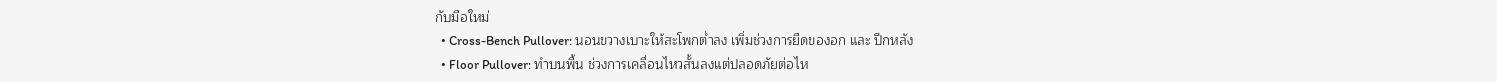กับมือใหม่
  • Cross-Bench Pullover: นอนขวางเบาะให้สะโพกต่ำลง เพิ่มช่วงการยืดของอก และ ปีกหลัง
  • Floor Pullover: ทำบนพื้น ช่วงการเคลื่อนไหวสั้นลงแต่ปลอดภัยต่อไห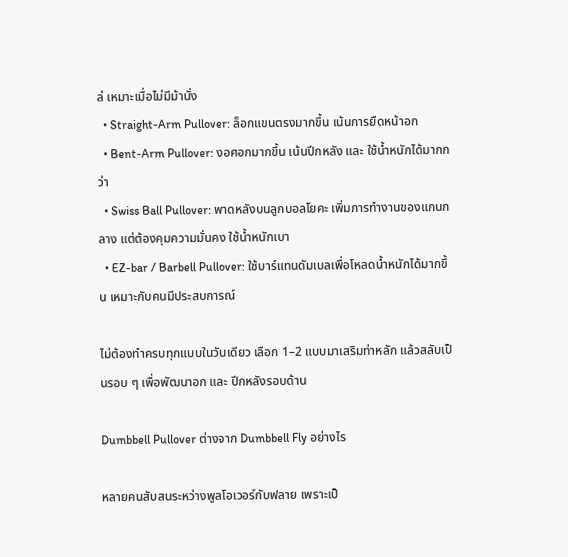ล่ เหมาะเมื่อไม่มีม้านั่ง
  • Straight-Arm Pullover: ล็อกแขนตรงมากขึ้น เน้นการยืดหน้าอก
  • Bent-Arm Pullover: งอศอกมากขึ้น เน้นปีกหลัง และ ใช้น้ำหนักได้มากกว่า
  • Swiss Ball Pullover: พาดหลังบนลูกบอลโยคะ เพิ่มการทำงานของแกนกลาง แต่ต้องคุมความมั่นคง ใช้น้ำหนักเบา
  • EZ-bar / Barbell Pullover: ใช้บาร์แทนดัมเบลเพื่อโหลดน้ำหนักได้มากขึ้น เหมาะกับคนมีประสบการณ์

ไม่ต้องทำครบทุกแบบในวันเดียว เลือก 1–2 แบบมาเสริมท่าหลัก แล้วสลับเป็นรอบ ๆ เพื่อพัฒนาอก และ ปีกหลังรอบด้าน

Dumbbell Pullover ต่างจาก Dumbbell Fly อย่างไร

หลายคนสับสนระหว่างพูลโอเวอร์กับฟลาย เพราะเป็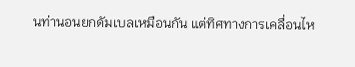นท่านอนยกดัมเบลเหมือนกัน แต่ทิศทางการเคลื่อนไห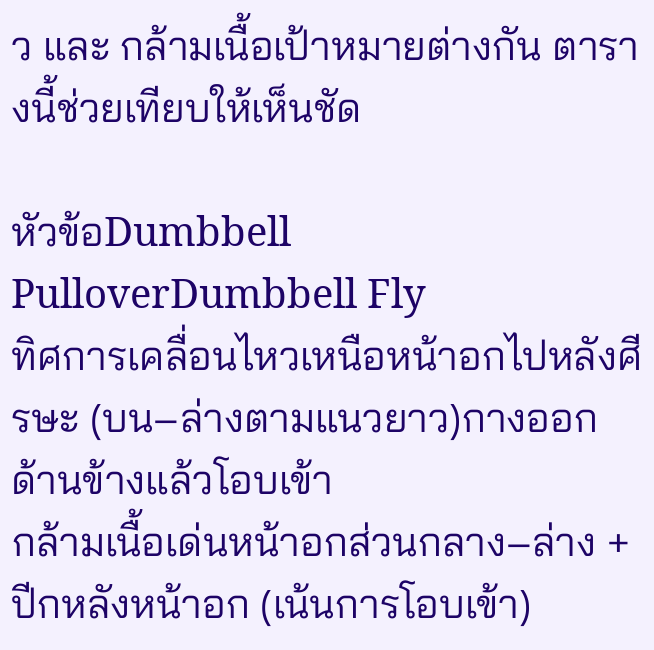ว และ กล้ามเนื้อเป้าหมายต่างกัน ตารางนี้ช่วยเทียบให้เห็นชัด

หัวข้อDumbbell PulloverDumbbell Fly
ทิศการเคลื่อนไหวเหนือหน้าอกไปหลังศีรษะ (บน–ล่างตามแนวยาว)กางออกด้านข้างแล้วโอบเข้า
กล้ามเนื้อเด่นหน้าอกส่วนกลาง–ล่าง + ปีกหลังหน้าอก (เน้นการโอบเข้า)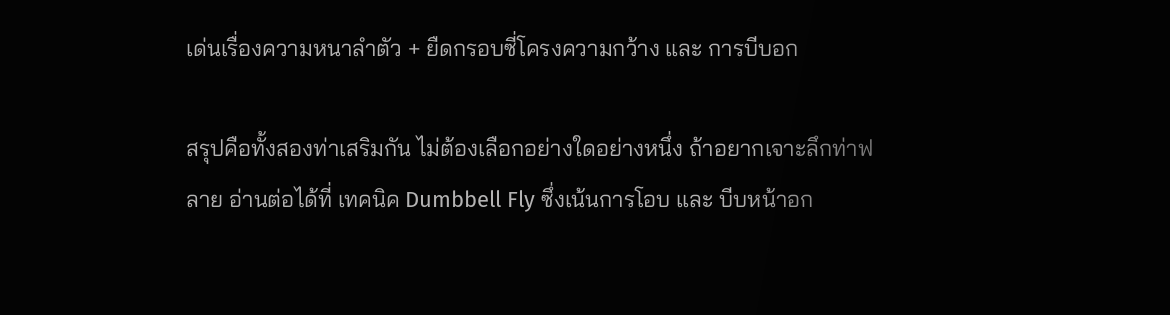เด่นเรื่องความหนาลำตัว + ยืดกรอบซี่โครงความกว้าง และ การบีบอก

สรุปคือทั้งสองท่าเสริมกัน ไม่ต้องเลือกอย่างใดอย่างหนึ่ง ถ้าอยากเจาะลึกท่าฟลาย อ่านต่อได้ที่ เทคนิค Dumbbell Fly ซึ่งเน้นการโอบ และ บีบหน้าอก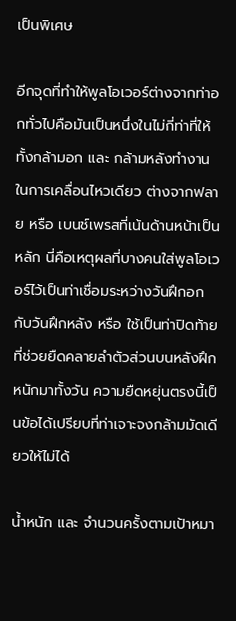เป็นพิเศษ

อีกจุดที่ทำให้พูลโอเวอร์ต่างจากท่าอกทั่วไปคือมันเป็นหนึ่งในไม่กี่ท่าที่ให้ทั้งกล้ามอก และ กล้ามหลังทำงานในการเคลื่อนไหวเดียว ต่างจากฟลาย หรือ เบนช์เพรสที่เน้นด้านหน้าเป็นหลัก นี่คือเหตุผลที่บางคนใส่พูลโอเวอร์ไว้เป็นท่าเชื่อมระหว่างวันฝึกอกกับวันฝึกหลัง หรือ ใช้เป็นท่าปิดท้ายที่ช่วยยืดคลายลำตัวส่วนบนหลังฝึกหนักมาทั้งวัน ความยืดหยุ่นตรงนี้เป็นข้อได้เปรียบที่ท่าเจาะจงกล้ามมัดเดียวให้ไม่ได้

น้ำหนัก และ จำนวนครั้งตามเป้าหมา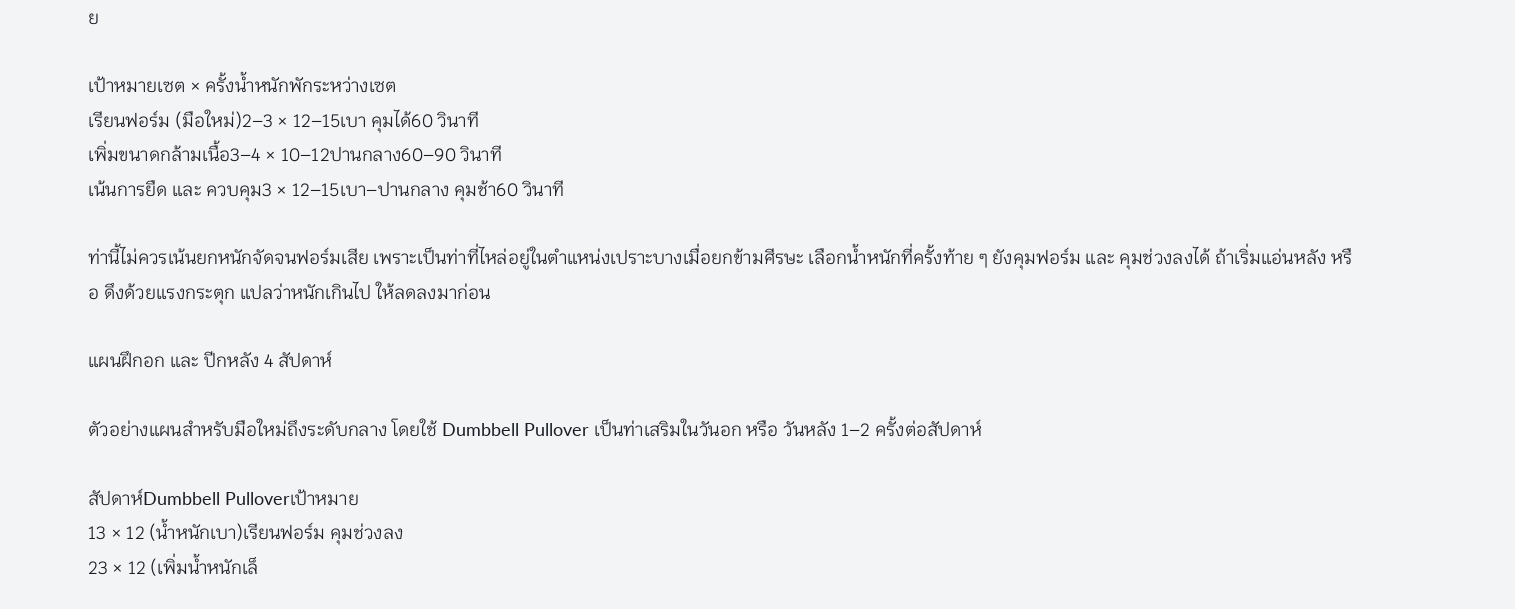ย

เป้าหมายเซต × ครั้งน้ำหนักพักระหว่างเซต
เรียนฟอร์ม (มือใหม่)2–3 × 12–15เบา คุมได้60 วินาที
เพิ่มขนาดกล้ามเนื้อ3–4 × 10–12ปานกลาง60–90 วินาที
เน้นการยืด และ ควบคุม3 × 12–15เบา–ปานกลาง คุมช้า60 วินาที

ท่านี้ไม่ควรเน้นยกหนักจัดจนฟอร์มเสีย เพราะเป็นท่าที่ไหล่อยู่ในตำแหน่งเปราะบางเมื่อยกข้ามศีรษะ เลือกน้ำหนักที่ครั้งท้าย ๆ ยังคุมฟอร์ม และ คุมช่วงลงได้ ถ้าเริ่มแอ่นหลัง หรือ ดึงด้วยแรงกระตุก แปลว่าหนักเกินไป ให้ลดลงมาก่อน

แผนฝึกอก และ ปีกหลัง 4 สัปดาห์

ตัวอย่างแผนสำหรับมือใหม่ถึงระดับกลาง โดยใช้ Dumbbell Pullover เป็นท่าเสริมในวันอก หรือ วันหลัง 1–2 ครั้งต่อสัปดาห์

สัปดาห์Dumbbell Pulloverเป้าหมาย
13 × 12 (น้ำหนักเบา)เรียนฟอร์ม คุมช่วงลง
23 × 12 (เพิ่มน้ำหนักเล็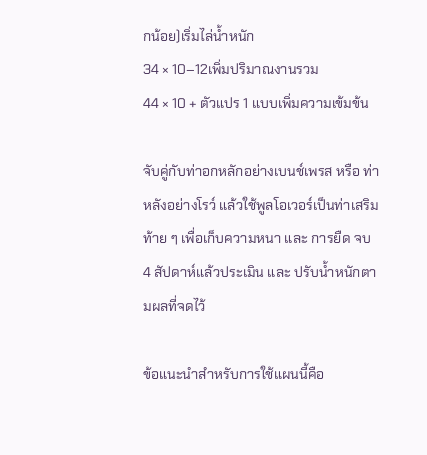กน้อย)เริ่มไล่น้ำหนัก
34 × 10–12เพิ่มปริมาณงานรวม
44 × 10 + ตัวแปร 1 แบบเพิ่มความเข้มข้น

จับคู่กับท่าอกหลักอย่างเบนช์เพรส หรือ ท่าหลังอย่างโรว์ แล้วใช้พูลโอเวอร์เป็นท่าเสริมท้าย ๆ เพื่อเก็บความหนา และ การยืด จบ 4 สัปดาห์แล้วประเมิน และ ปรับน้ำหนักตามผลที่จดไว้

ข้อแนะนำสำหรับการใช้แผนนี้คือ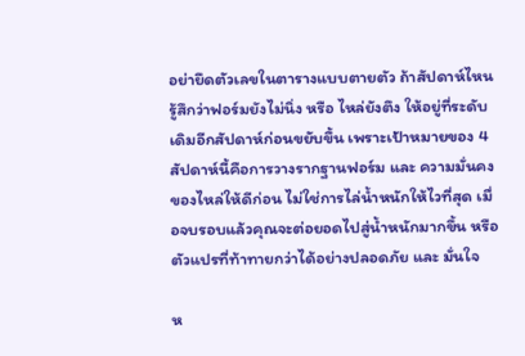อย่ายึดตัวเลขในตารางแบบตายตัว ถ้าสัปดาห์ไหนรู้สึกว่าฟอร์มยังไม่นิ่ง หรือ ไหล่ยังตึง ให้อยู่ที่ระดับเดิมอีกสัปดาห์ก่อนขยับขึ้น เพราะเป้าหมายของ 4 สัปดาห์นี้คือการวางรากฐานฟอร์ม และ ความมั่นคงของไหล่ให้ดีก่อน ไม่ใช่การไล่น้ำหนักให้ไวที่สุด เมื่อจบรอบแล้วคุณจะต่อยอดไปสู่น้ำหนักมากขึ้น หรือ ตัวแปรที่ท้าทายกว่าได้อย่างปลอดภัย และ มั่นใจ

ห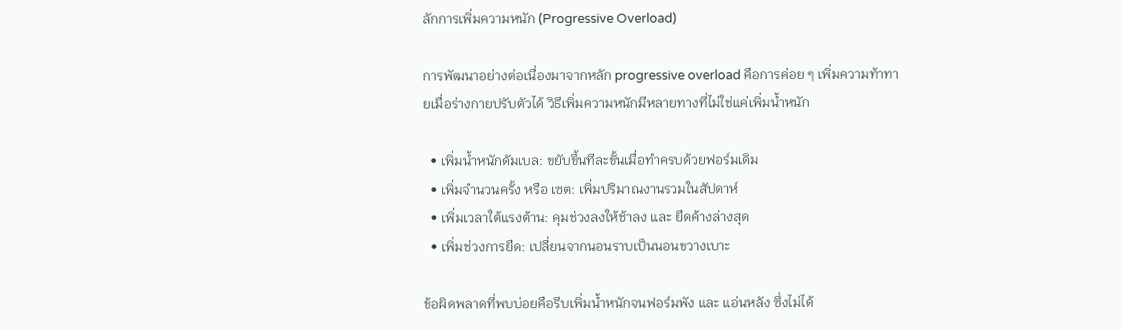ลักการเพิ่มความหนัก (Progressive Overload)

การพัฒนาอย่างต่อเนื่องมาจากหลัก progressive overload คือการค่อย ๆ เพิ่มความท้าทายเมื่อร่างกายปรับตัวได้ วิธีเพิ่มความหนักมีหลายทางที่ไม่ใช่แค่เพิ่มน้ำหนัก

  • เพิ่มน้ำหนักดัมเบล: ขยับขึ้นทีละขั้นเมื่อทำครบด้วยฟอร์มเดิม
  • เพิ่มจำนวนครั้ง หรือ เซต: เพิ่มปริมาณงานรวมในสัปดาห์
  • เพิ่มเวลาใต้แรงต้าน: คุมช่วงลงให้ช้าลง และ ยืดค้างล่างสุด
  • เพิ่มช่วงการยืด: เปลี่ยนจากนอนราบเป็นนอนขวางเบาะ

ข้อผิดพลาดที่พบบ่อยคือรีบเพิ่มน้ำหนักจนฟอร์มพัง และ แอ่นหลัง ซึ่งไม่ได้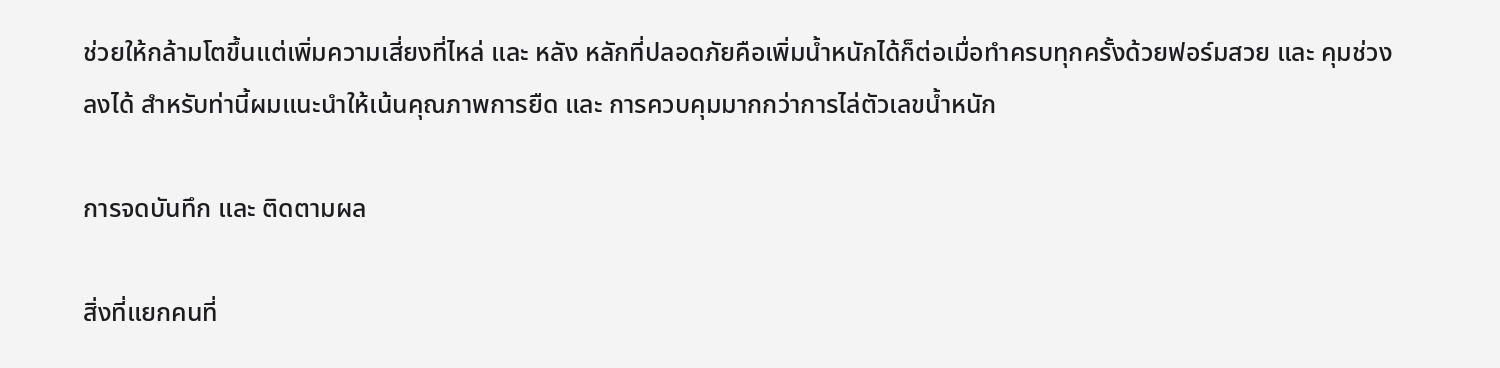ช่วยให้กล้ามโตขึ้นแต่เพิ่มความเสี่ยงที่ไหล่ และ หลัง หลักที่ปลอดภัยคือเพิ่มน้ำหนักได้ก็ต่อเมื่อทำครบทุกครั้งด้วยฟอร์มสวย และ คุมช่วงลงได้ สำหรับท่านี้ผมแนะนำให้เน้นคุณภาพการยืด และ การควบคุมมากกว่าการไล่ตัวเลขน้ำหนัก

การจดบันทึก และ ติดตามผล

สิ่งที่แยกคนที่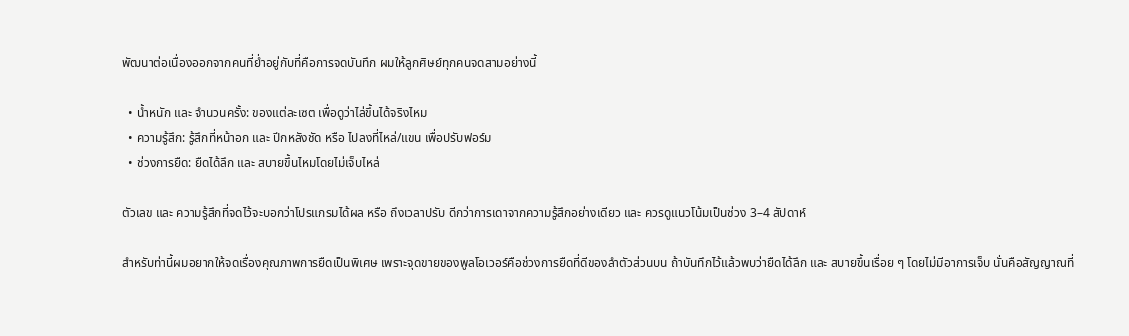พัฒนาต่อเนื่องออกจากคนที่ย่ำอยู่กับที่คือการจดบันทึก ผมให้ลูกศิษย์ทุกคนจดสามอย่างนี้

  • น้ำหนัก และ จำนวนครั้ง: ของแต่ละเซต เพื่อดูว่าไล่ขึ้นได้จริงไหม
  • ความรู้สึก: รู้สึกที่หน้าอก และ ปีกหลังชัด หรือ ไปลงที่ไหล่/แขน เพื่อปรับฟอร์ม
  • ช่วงการยืด: ยืดได้ลึก และ สบายขึ้นไหมโดยไม่เจ็บไหล่

ตัวเลข และ ความรู้สึกที่จดไว้จะบอกว่าโปรแกรมได้ผล หรือ ถึงเวลาปรับ ดีกว่าการเดาจากความรู้สึกอย่างเดียว และ ควรดูแนวโน้มเป็นช่วง 3–4 สัปดาห์

สำหรับท่านี้ผมอยากให้จดเรื่องคุณภาพการยืดเป็นพิเศษ เพราะจุดขายของพูลโอเวอร์คือช่วงการยืดที่ดีของลำตัวส่วนบน ถ้าบันทึกไว้แล้วพบว่ายืดได้ลึก และ สบายขึ้นเรื่อย ๆ โดยไม่มีอาการเจ็บ นั่นคือสัญญาณที่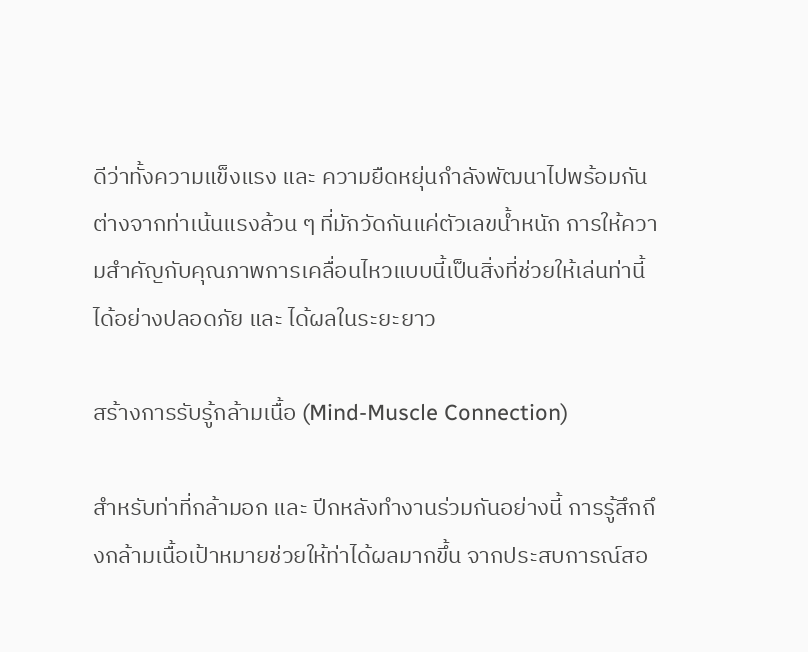ดีว่าทั้งความแข็งแรง และ ความยืดหยุ่นกำลังพัฒนาไปพร้อมกัน ต่างจากท่าเน้นแรงล้วน ๆ ที่มักวัดกันแค่ตัวเลขน้ำหนัก การให้ความสำคัญกับคุณภาพการเคลื่อนไหวแบบนี้เป็นสิ่งที่ช่วยให้เล่นท่านี้ได้อย่างปลอดภัย และ ได้ผลในระยะยาว

สร้างการรับรู้กล้ามเนื้อ (Mind-Muscle Connection)

สำหรับท่าที่กล้ามอก และ ปีกหลังทำงานร่วมกันอย่างนี้ การรู้สึกถึงกล้ามเนื้อเป้าหมายช่วยให้ท่าได้ผลมากขึ้น จากประสบการณ์สอ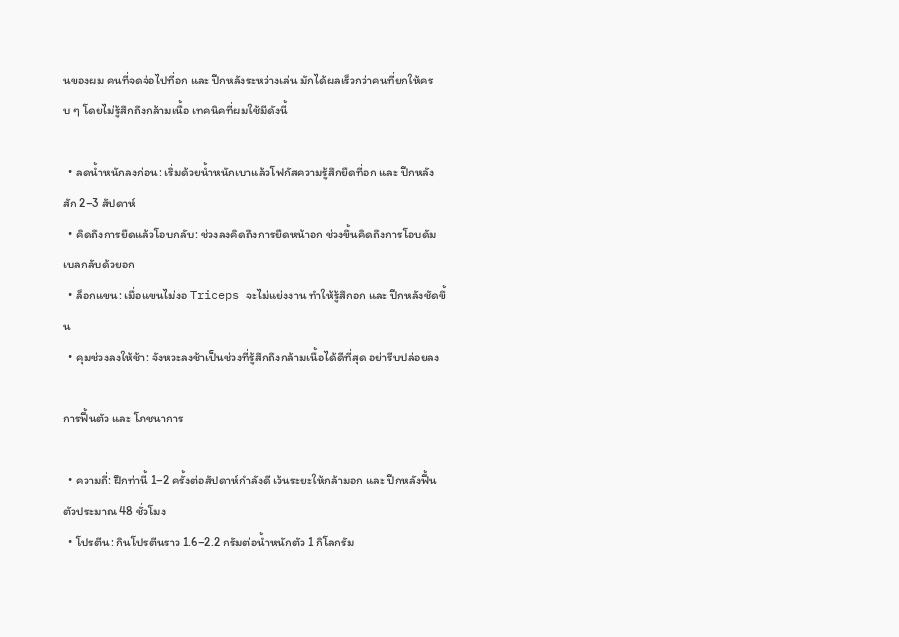นของผม คนที่จดจ่อไปที่อก และ ปีกหลังระหว่างเล่น มักได้ผลเร็วกว่าคนที่ยกให้ครบ ๆ โดยไม่รู้สึกถึงกล้ามเนื้อ เทคนิคที่ผมใช้มีดังนี้

  • ลดน้ำหนักลงก่อน: เริ่มด้วยน้ำหนักเบาแล้วโฟกัสความรู้สึกยืดที่อก และ ปีกหลังสัก 2–3 สัปดาห์
  • คิดถึงการยืดแล้วโอบกลับ: ช่วงลงคิดถึงการยืดหน้าอก ช่วงขึ้นคิดถึงการโอบดัมเบลกลับด้วยอก
  • ล็อกแขน: เมื่อแขนไม่งอ Triceps จะไม่แย่งงาน ทำให้รู้สึกอก และ ปีกหลังชัดขึ้น
  • คุมช่วงลงให้ช้า: จังหวะลงช้าเป็นช่วงที่รู้สึกถึงกล้ามเนื้อได้ดีที่สุด อย่ารีบปล่อยลง

การฟื้นตัว และ โภชนาการ

  • ความถี่: ฝึกท่านี้ 1–2 ครั้งต่อสัปดาห์กำลังดี เว้นระยะให้กล้ามอก และ ปีกหลังฟื้นตัวประมาณ 48 ชั่วโมง
  • โปรตีน: กินโปรตีนราว 1.6–2.2 กรัมต่อน้ำหนักตัว 1 กิโลกรัม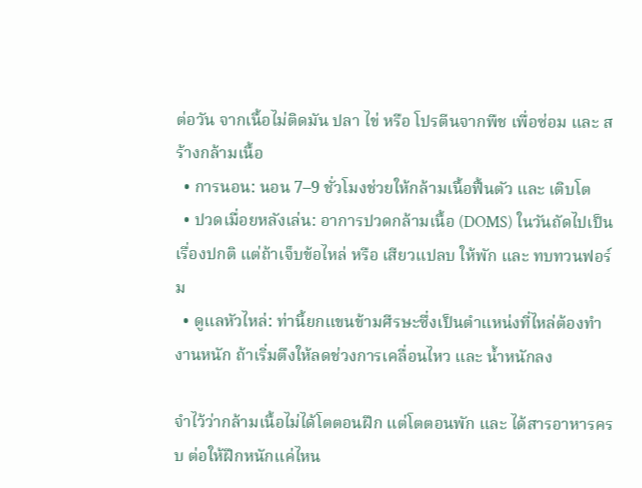ต่อวัน จากเนื้อไม่ติดมัน ปลา ไข่ หรือ โปรตีนจากพืช เพื่อซ่อม และ สร้างกล้ามเนื้อ
  • การนอน: นอน 7–9 ชั่วโมงช่วยให้กล้ามเนื้อฟื้นตัว และ เติบโต
  • ปวดเมื่อยหลังเล่น: อาการปวดกล้ามเนื้อ (DOMS) ในวันถัดไปเป็นเรื่องปกติ แต่ถ้าเจ็บข้อไหล่ หรือ เสียวแปลบ ให้พัก และ ทบทวนฟอร์ม
  • ดูแลหัวไหล่: ท่านี้ยกแขนข้ามศีรษะซึ่งเป็นตำแหน่งที่ไหล่ต้องทำงานหนัก ถ้าเริ่มตึงให้ลดช่วงการเคลื่อนไหว และ น้ำหนักลง

จำไว้ว่ากล้ามเนื้อไม่ได้โตตอนฝึก แต่โตตอนพัก และ ได้สารอาหารครบ ต่อให้ฝึกหนักแค่ไหน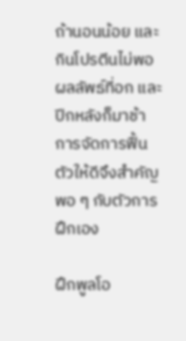ถ้านอนน้อย และ กินโปรตีนไม่พอ ผลลัพธ์ที่อก และ ปีกหลังก็มาช้า การจัดการฟื้นตัวให้ดีจึงสำคัญพอ ๆ กับตัวการฝึกเอง

ฝึกพูลโอ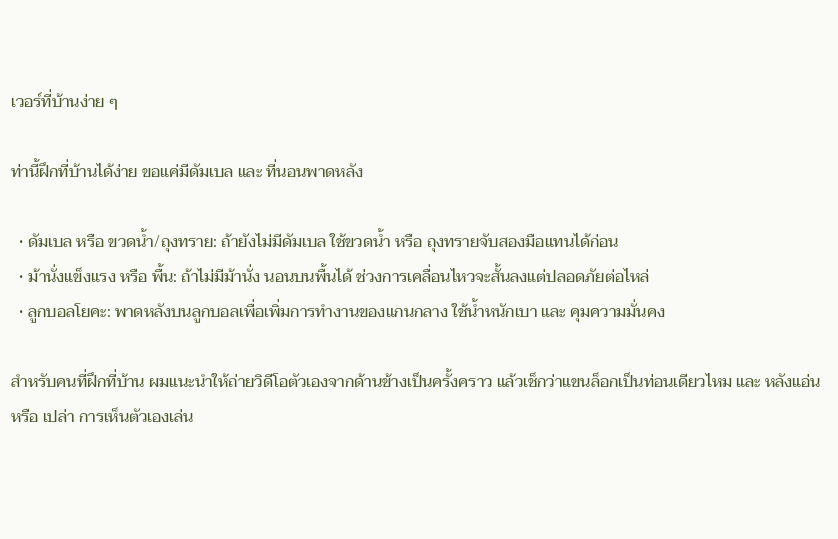เวอร์ที่บ้านง่าย ๆ

ท่านี้ฝึกที่บ้านได้ง่าย ขอแค่มีดัมเบล และ ที่นอนพาดหลัง

  • ดัมเบล หรือ ขวดน้ำ/ถุงทราย: ถ้ายังไม่มีดัมเบล ใช้ขวดน้ำ หรือ ถุงทรายจับสองมือแทนได้ก่อน
  • ม้านั่งแข็งแรง หรือ พื้น: ถ้าไม่มีม้านั่ง นอนบนพื้นได้ ช่วงการเคลื่อนไหวจะสั้นลงแต่ปลอดภัยต่อไหล่
  • ลูกบอลโยคะ: พาดหลังบนลูกบอลเพื่อเพิ่มการทำงานของแกนกลาง ใช้น้ำหนักเบา และ คุมความมั่นคง

สำหรับคนที่ฝึกที่บ้าน ผมแนะนำให้ถ่ายวิดีโอตัวเองจากด้านข้างเป็นครั้งคราว แล้วเช็กว่าแขนล็อกเป็นท่อนเดียวไหม และ หลังแอ่น หรือ เปล่า การเห็นตัวเองเล่น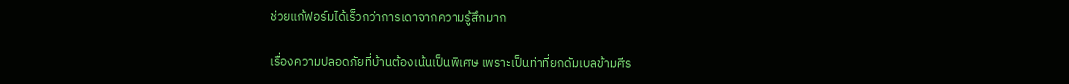ช่วยแก้ฟอร์มได้เร็วกว่าการเดาจากความรู้สึกมาก

เรื่องความปลอดภัยที่บ้านต้องเน้นเป็นพิเศษ เพราะเป็นท่าที่ยกดัมเบลข้ามศีร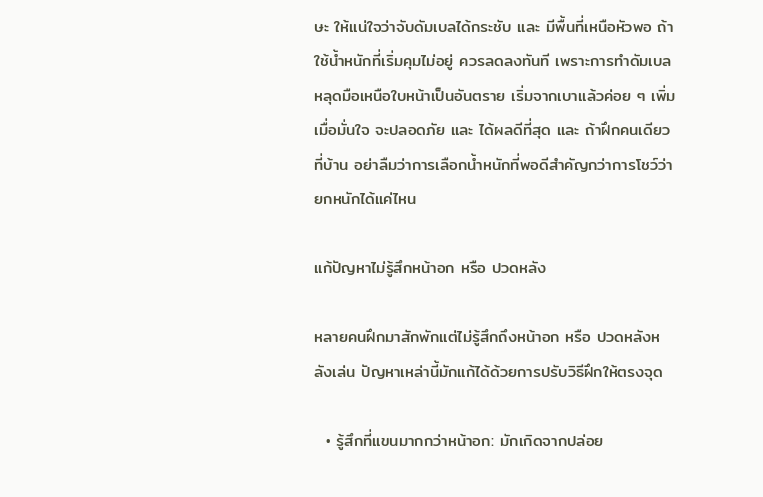ษะ ให้แน่ใจว่าจับดัมเบลได้กระชับ และ มีพื้นที่เหนือหัวพอ ถ้าใช้น้ำหนักที่เริ่มคุมไม่อยู่ ควรลดลงทันที เพราะการทำดัมเบลหลุดมือเหนือใบหน้าเป็นอันตราย เริ่มจากเบาแล้วค่อย ๆ เพิ่มเมื่อมั่นใจ จะปลอดภัย และ ได้ผลดีที่สุด และ ถ้าฝึกคนเดียวที่บ้าน อย่าลืมว่าการเลือกน้ำหนักที่พอดีสำคัญกว่าการโชว์ว่ายกหนักได้แค่ไหน

แก้ปัญหาไม่รู้สึกหน้าอก หรือ ปวดหลัง

หลายคนฝึกมาสักพักแต่ไม่รู้สึกถึงหน้าอก หรือ ปวดหลังหลังเล่น ปัญหาเหล่านี้มักแก้ได้ด้วยการปรับวิธีฝึกให้ตรงจุด

  • รู้สึกที่แขนมากกว่าหน้าอก: มักเกิดจากปล่อย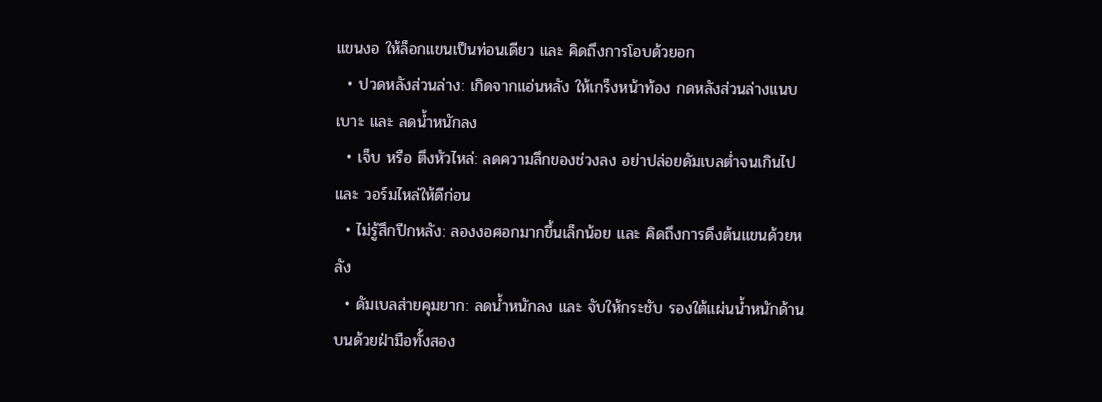แขนงอ ให้ล็อกแขนเป็นท่อนเดียว และ คิดถึงการโอบด้วยอก
  • ปวดหลังส่วนล่าง: เกิดจากแอ่นหลัง ให้เกร็งหน้าท้อง กดหลังส่วนล่างแนบเบาะ และ ลดน้ำหนักลง
  • เจ็บ หรือ ตึงหัวไหล่: ลดความลึกของช่วงลง อย่าปล่อยดัมเบลต่ำจนเกินไป และ วอร์มไหล่ให้ดีก่อน
  • ไม่รู้สึกปีกหลัง: ลองงอศอกมากขึ้นเล็กน้อย และ คิดถึงการดึงต้นแขนด้วยหลัง
  • ดัมเบลส่ายคุมยาก: ลดน้ำหนักลง และ จับให้กระชับ รองใต้แผ่นน้ำหนักด้านบนด้วยฝ่ามือทั้งสอง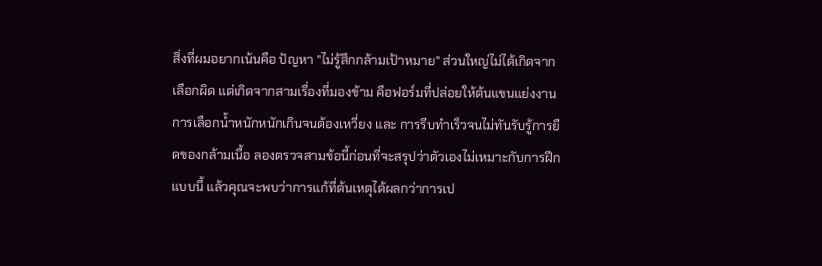สิ่งที่ผมอยากเน้นคือ ปัญหา "ไม่รู้สึกกล้ามเป้าหมาย" ส่วนใหญ่ไม่ได้เกิดจากเลือกผิด แต่เกิดจากสามเรื่องที่มองข้าม คือฟอร์มที่ปล่อยให้ต้นแขนแย่งงาน การเลือกน้ำหนักหนักเกินจนต้องเหวี่ยง และ การรีบทำเร็วจนไม่ทันรับรู้การยืดของกล้ามเนื้อ ลองตรวจสามข้อนี้ก่อนที่จะสรุปว่าตัวเองไม่เหมาะกับการฝึกแบบนี้ แล้วคุณจะพบว่าการแก้ที่ต้นเหตุได้ผลกว่าการเป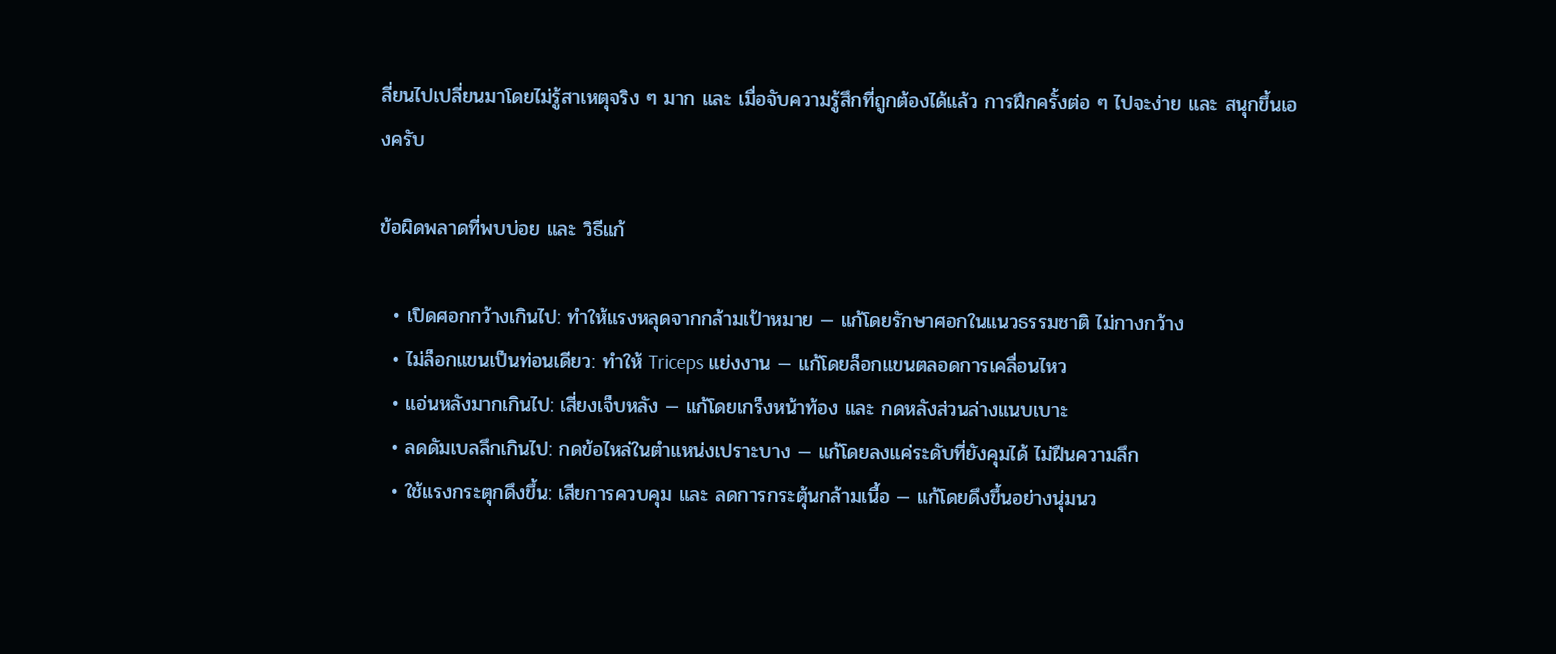ลี่ยนไปเปลี่ยนมาโดยไม่รู้สาเหตุจริง ๆ มาก และ เมื่อจับความรู้สึกที่ถูกต้องได้แล้ว การฝึกครั้งต่อ ๆ ไปจะง่าย และ สนุกขึ้นเองครับ

ข้อผิดพลาดที่พบบ่อย และ วิธีแก้

  • เปิดศอกกว้างเกินไป: ทำให้แรงหลุดจากกล้ามเป้าหมาย — แก้โดยรักษาศอกในแนวธรรมชาติ ไม่กางกว้าง
  • ไม่ล็อกแขนเป็นท่อนเดียว: ทำให้ Triceps แย่งงาน — แก้โดยล็อกแขนตลอดการเคลื่อนไหว
  • แอ่นหลังมากเกินไป: เสี่ยงเจ็บหลัง — แก้โดยเกร็งหน้าท้อง และ กดหลังส่วนล่างแนบเบาะ
  • ลดดัมเบลลึกเกินไป: กดข้อไหล่ในตำแหน่งเปราะบาง — แก้โดยลงแค่ระดับที่ยังคุมได้ ไม่ฝืนความลึก
  • ใช้แรงกระตุกดึงขึ้น: เสียการควบคุม และ ลดการกระตุ้นกล้ามเนื้อ — แก้โดยดึงขึ้นอย่างนุ่มนว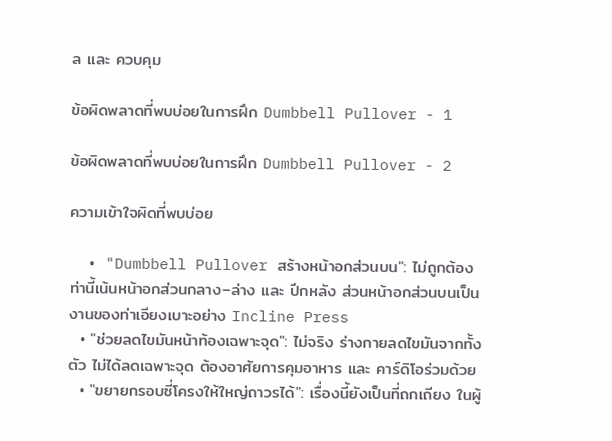ล และ ควบคุม

ข้อผิดพลาดที่พบบ่อยในการฝึก Dumbbell Pullover - 1

ข้อผิดพลาดที่พบบ่อยในการฝึก Dumbbell Pullover - 2

ความเข้าใจผิดที่พบบ่อย

  • "Dumbbell Pullover สร้างหน้าอกส่วนบน": ไม่ถูกต้อง ท่านี้เน้นหน้าอกส่วนกลาง–ล่าง และ ปีกหลัง ส่วนหน้าอกส่วนบนเป็นงานของท่าเอียงเบาะอย่าง Incline Press
  • "ช่วยลดไขมันหน้าท้องเฉพาะจุด": ไม่จริง ร่างกายลดไขมันจากทั้งตัว ไม่ได้ลดเฉพาะจุด ต้องอาศัยการคุมอาหาร และ คาร์ดิโอร่วมด้วย
  • "ขยายกรอบซี่โครงให้ใหญ่ถาวรได้": เรื่องนี้ยังเป็นที่ถกเถียง ในผู้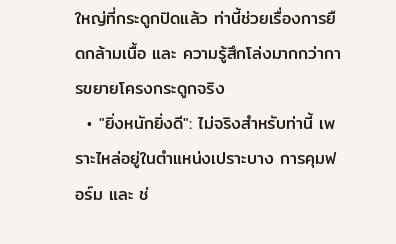ใหญ่ที่กระดูกปิดแล้ว ท่านี้ช่วยเรื่องการยืดกล้ามเนื้อ และ ความรู้สึกโล่งมากกว่าการขยายโครงกระดูกจริง
  • "ยิ่งหนักยิ่งดี": ไม่จริงสำหรับท่านี้ เพราะไหล่อยู่ในตำแหน่งเปราะบาง การคุมฟอร์ม และ ช่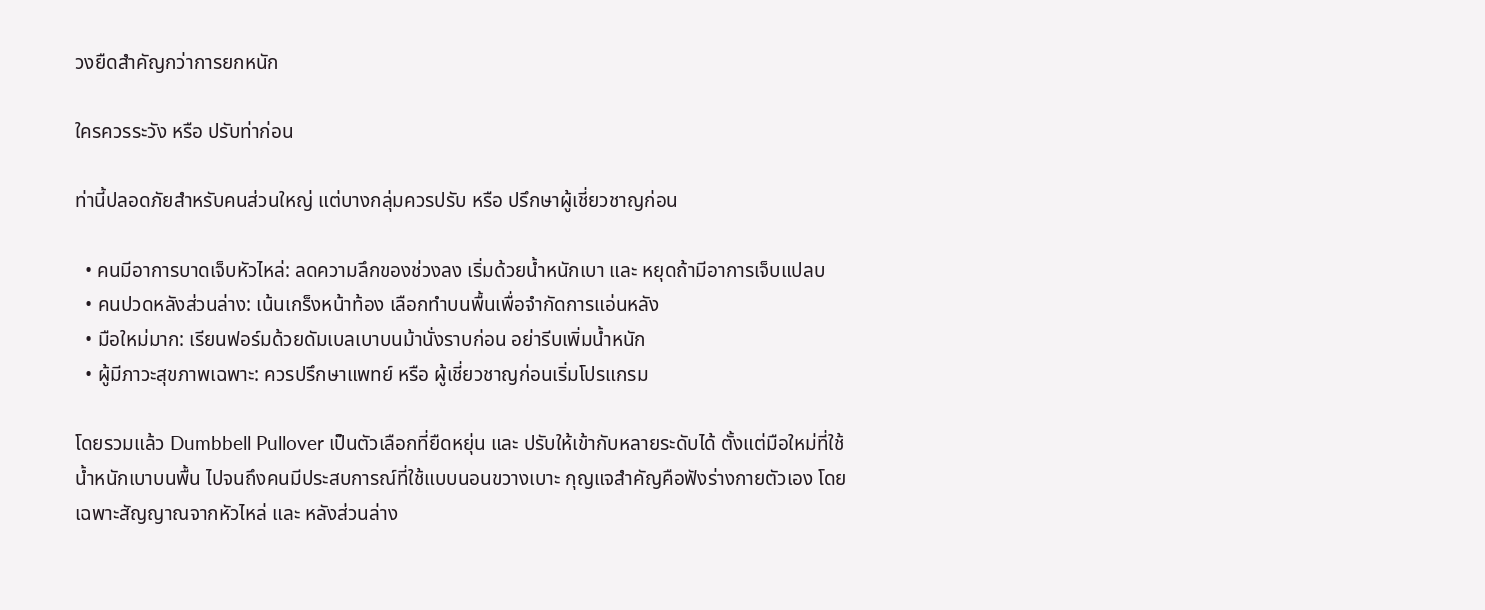วงยืดสำคัญกว่าการยกหนัก

ใครควรระวัง หรือ ปรับท่าก่อน

ท่านี้ปลอดภัยสำหรับคนส่วนใหญ่ แต่บางกลุ่มควรปรับ หรือ ปรึกษาผู้เชี่ยวชาญก่อน

  • คนมีอาการบาดเจ็บหัวไหล่: ลดความลึกของช่วงลง เริ่มด้วยน้ำหนักเบา และ หยุดถ้ามีอาการเจ็บแปลบ
  • คนปวดหลังส่วนล่าง: เน้นเกร็งหน้าท้อง เลือกทำบนพื้นเพื่อจำกัดการแอ่นหลัง
  • มือใหม่มาก: เรียนฟอร์มด้วยดัมเบลเบาบนม้านั่งราบก่อน อย่ารีบเพิ่มน้ำหนัก
  • ผู้มีภาวะสุขภาพเฉพาะ: ควรปรึกษาแพทย์ หรือ ผู้เชี่ยวชาญก่อนเริ่มโปรแกรม

โดยรวมแล้ว Dumbbell Pullover เป็นตัวเลือกที่ยืดหยุ่น และ ปรับให้เข้ากับหลายระดับได้ ตั้งแต่มือใหม่ที่ใช้น้ำหนักเบาบนพื้น ไปจนถึงคนมีประสบการณ์ที่ใช้แบบนอนขวางเบาะ กุญแจสำคัญคือฟังร่างกายตัวเอง โดยเฉพาะสัญญาณจากหัวไหล่ และ หลังส่วนล่าง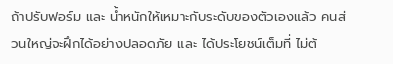ถ้าปรับฟอร์ม และ น้ำหนักให้เหมาะกับระดับของตัวเองแล้ว คนส่วนใหญ่จะฝึกได้อย่างปลอดภัย และ ได้ประโยชน์เต็มที่ ไม่ต้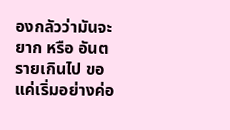องกลัวว่ามันจะยาก หรือ อันตรายเกินไป ขอแค่เริ่มอย่างค่อ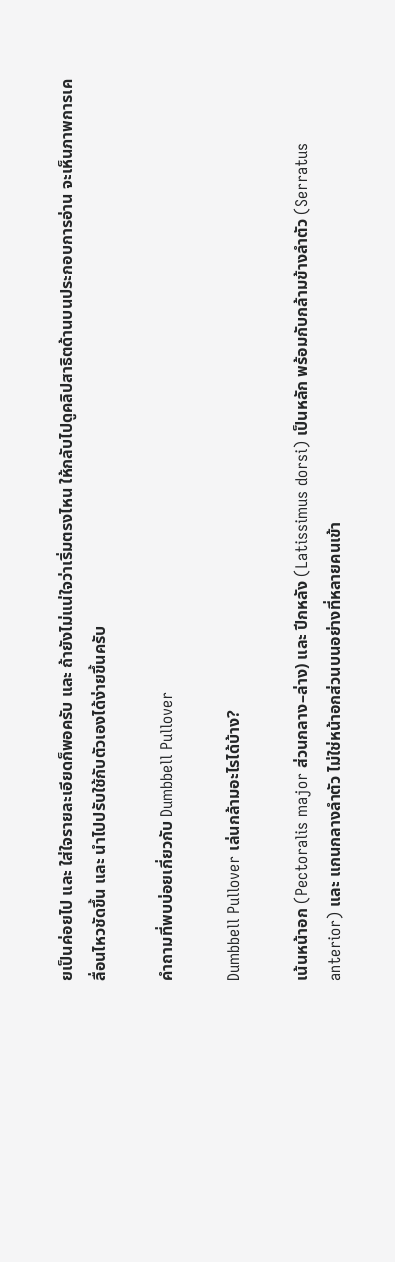ยเป็นค่อยไป และ ใส่ใจรายละเอียดก็พอครับ และ ถ้ายังไม่แน่ใจว่าเริ่มตรงไหน ให้กลับไปดูคลิปสาธิตด้านบนประกอบการอ่าน จะเห็นภาพการเคลื่อนไหวชัดขึ้น และ นำไปปรับใช้กับตัวเองได้ง่ายขึ้นครับ

คำถามที่พบบ่อยเกี่ยวกับ Dumbbell Pullover

Dumbbell Pullover เล่นกล้ามอะไรได้บ้าง?

เน้นหน้าอก (Pectoralis major ส่วนกลาง–ล่าง) และ ปีกหลัง (Latissimus dorsi) เป็นหลัก พร้อมกับกล้ามข้างลำตัว (Serratus anterior) และ แกนกลางลำตัว ไม่ใช่หน้าอกส่วนบนอย่างที่หลายคนเข้า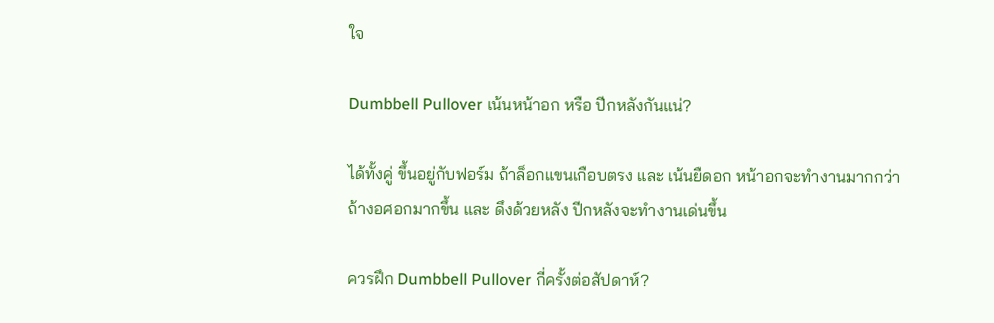ใจ

Dumbbell Pullover เน้นหน้าอก หรือ ปีกหลังกันแน่?

ได้ทั้งคู่ ขึ้นอยู่กับฟอร์ม ถ้าล็อกแขนเกือบตรง และ เน้นยืดอก หน้าอกจะทำงานมากกว่า ถ้างอศอกมากขึ้น และ ดึงด้วยหลัง ปีกหลังจะทำงานเด่นขึ้น

ควรฝึก Dumbbell Pullover กี่ครั้งต่อสัปดาห์?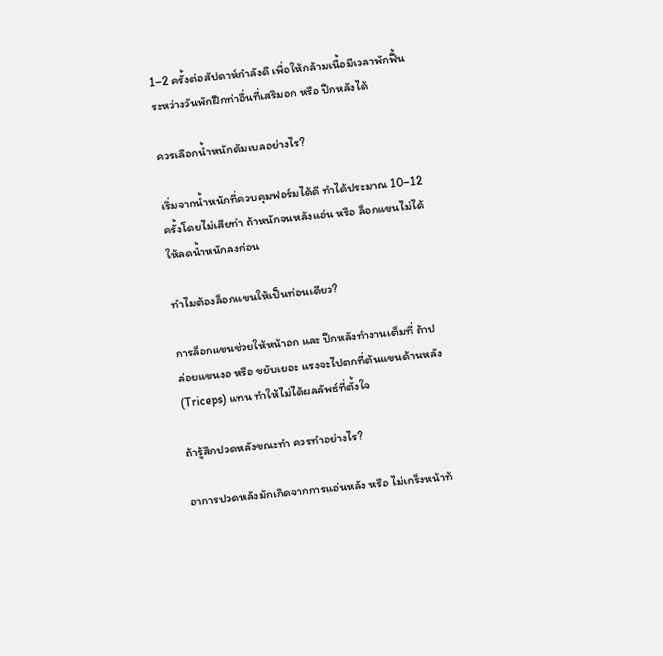1–2 ครั้งต่อสัปดาห์กำลังดี เพื่อให้กล้ามเนื้อมีเวลาพักฟื้น ระหว่างวันพักฝึกท่าอื่นที่เสริมอก หรือ ปีกหลังได้

ควรเลือกน้ำหนักดัมเบลอย่างไร?

เริ่มจากน้ำหนักที่ควบคุมฟอร์มได้ดี ทำได้ประมาณ 10–12 ครั้งโดยไม่เสียท่า ถ้าหนักจนหลังแอ่น หรือ ล็อกแขนไม่ได้ ให้ลดน้ำหนักลงก่อน

ทำไมต้องล็อกแขนให้เป็นท่อนเดียว?

การล็อกแขนช่วยให้หน้าอก และ ปีกหลังทำงานเต็มที่ ถ้าปล่อยแขนงอ หรือ ขยับเยอะ แรงจะไปตกที่ต้นแขนด้านหลัง (Triceps) แทน ทำให้ไม่ได้ผลลัพธ์ที่ตั้งใจ

ถ้ารู้สึกปวดหลังขณะทำ ควรทำอย่างไร?

อาการปวดหลังมักเกิดจากการแอ่นหลัง หรือ ไม่เกร็งหน้าท้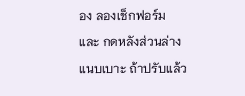อง ลองเช็กฟอร์ม และ กดหลังส่วนล่างแนบเบาะ ถ้าปรับแล้ว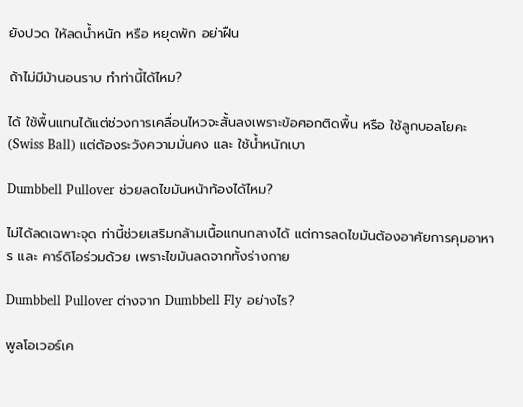ยังปวด ให้ลดน้ำหนัก หรือ หยุดพัก อย่าฝืน

ถ้าไม่มีม้านอนราบ ทำท่านี้ได้ไหม?

ได้ ใช้พื้นแทนได้แต่ช่วงการเคลื่อนไหวจะสั้นลงเพราะข้อศอกติดพื้น หรือ ใช้ลูกบอลโยคะ (Swiss Ball) แต่ต้องระวังความมั่นคง และ ใช้น้ำหนักเบา

Dumbbell Pullover ช่วยลดไขมันหน้าท้องได้ไหม?

ไม่ได้ลดเฉพาะจุด ท่านี้ช่วยเสริมกล้ามเนื้อแกนกลางได้ แต่การลดไขมันต้องอาศัยการคุมอาหาร และ คาร์ดิโอร่วมด้วย เพราะไขมันลดจากทั้งร่างกาย

Dumbbell Pullover ต่างจาก Dumbbell Fly อย่างไร?

พูลโอเวอร์เค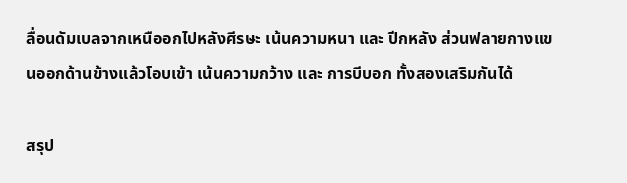ลื่อนดัมเบลจากเหนืออกไปหลังศีรษะ เน้นความหนา และ ปีกหลัง ส่วนฟลายกางแขนออกด้านข้างแล้วโอบเข้า เน้นความกว้าง และ การบีบอก ทั้งสองเสริมกันได้

สรุป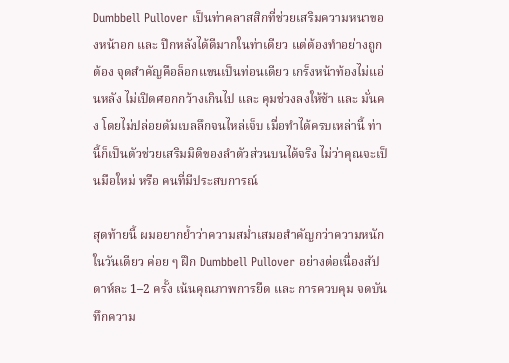Dumbbell Pullover เป็นท่าคลาสสิกที่ช่วยเสริมความหนาของหน้าอก และ ปีกหลังได้ดีมากในท่าเดียว แต่ต้องทำอย่างถูกต้อง จุดสำคัญคือล็อกแขนเป็นท่อนเดียว เกร็งหน้าท้องไม่แอ่นหลัง ไม่เปิดศอกกว้างเกินไป และ คุมช่วงลงให้ช้า และ มั่นคง โดยไม่ปล่อยดัมเบลลึกจนไหล่เจ็บ เมื่อทำได้ครบเหล่านี้ ท่านี้ก็เป็นตัวช่วยเสริมมิติของลำตัวส่วนบนได้จริง ไม่ว่าคุณจะเป็นมือใหม่ หรือ คนที่มีประสบการณ์

สุดท้ายนี้ ผมอยากย้ำว่าความสม่ำเสมอสำคัญกว่าความหนักในวันเดียว ค่อย ๆ ฝึก Dumbbell Pullover อย่างต่อเนื่องสัปดาห์ละ 1–2 ครั้ง เน้นคุณภาพการยืด และ การควบคุม จดบันทึกความ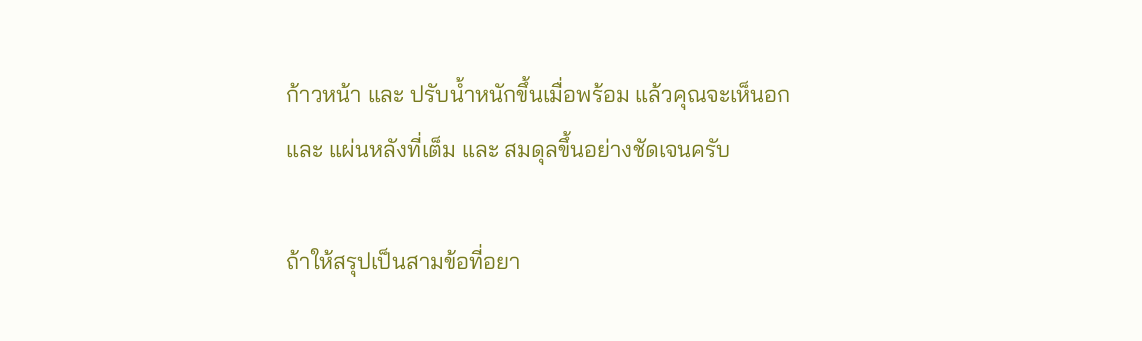ก้าวหน้า และ ปรับน้ำหนักขึ้นเมื่อพร้อม แล้วคุณจะเห็นอก และ แผ่นหลังที่เต็ม และ สมดุลขึ้นอย่างชัดเจนครับ

ถ้าให้สรุปเป็นสามข้อที่อยา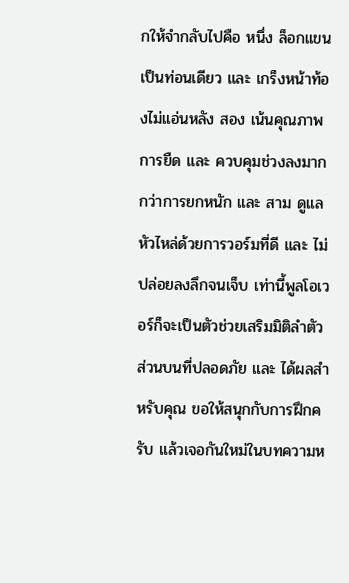กให้จำกลับไปคือ หนึ่ง ล็อกแขนเป็นท่อนเดียว และ เกร็งหน้าท้องไม่แอ่นหลัง สอง เน้นคุณภาพการยืด และ ควบคุมช่วงลงมากกว่าการยกหนัก และ สาม ดูแลหัวไหล่ด้วยการวอร์มที่ดี และ ไม่ปล่อยลงลึกจนเจ็บ เท่านี้พูลโอเวอร์ก็จะเป็นตัวช่วยเสริมมิติลำตัวส่วนบนที่ปลอดภัย และ ได้ผลสำหรับคุณ ขอให้สนุกกับการฝึกครับ แล้วเจอกันใหม่ในบทความห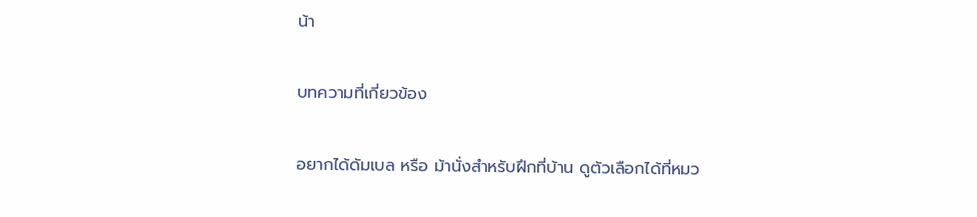น้า

บทความที่เกี่ยวข้อง

อยากได้ดัมเบล หรือ ม้านั่งสำหรับฝึกที่บ้าน ดูตัวเลือกได้ที่หมว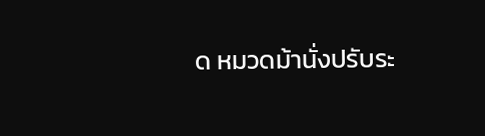ด หมวดม้านั่งปรับระ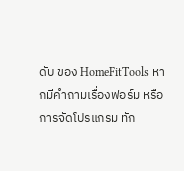ดับ ของ HomeFitTools หากมีคำถามเรื่องฟอร์ม หรือ การจัดโปรแกรม ทัก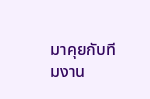มาคุยกับทีมงาน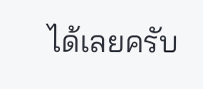ได้เลยครับ